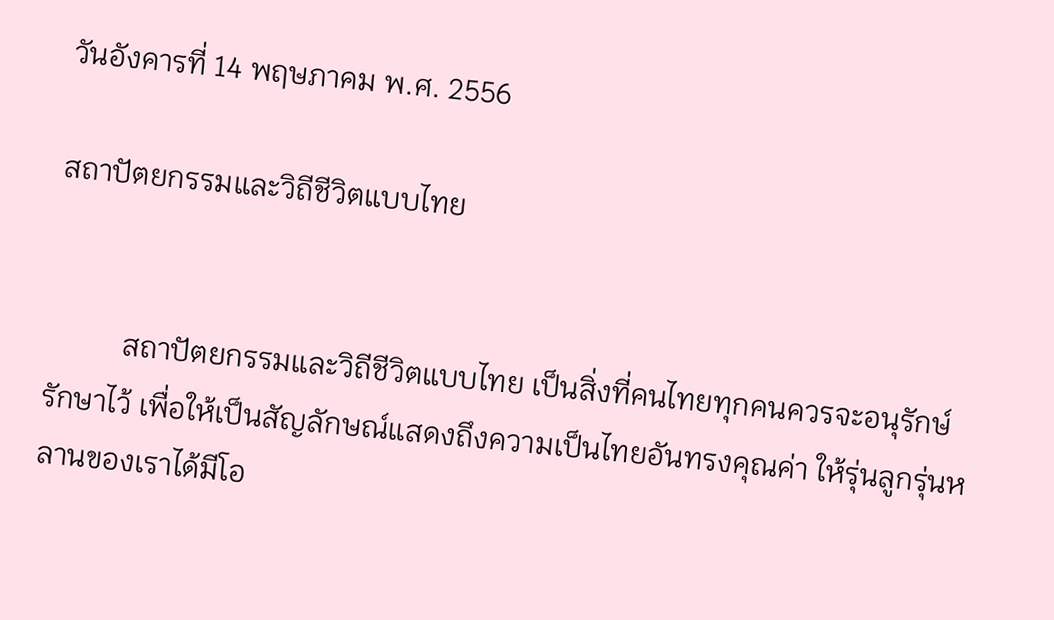วันอังคารที่ 14 พฤษภาคม พ.ศ. 2556

สถาปัตยกรรมและวิถีชีวิตแบบไทย


          สถาปัตยกรรมและวิถีชีวิตแบบไทย เป็นสิ่งที่คนไทยทุกคนควรจะอนุรักษ์รักษาไว้ เพื่อให้เป็นสัญลักษณ์แสดงถึงความเป็นไทยอันทรงคุณค่า ให้รุ่นลูกรุ่นหลานของเราได้มีโอ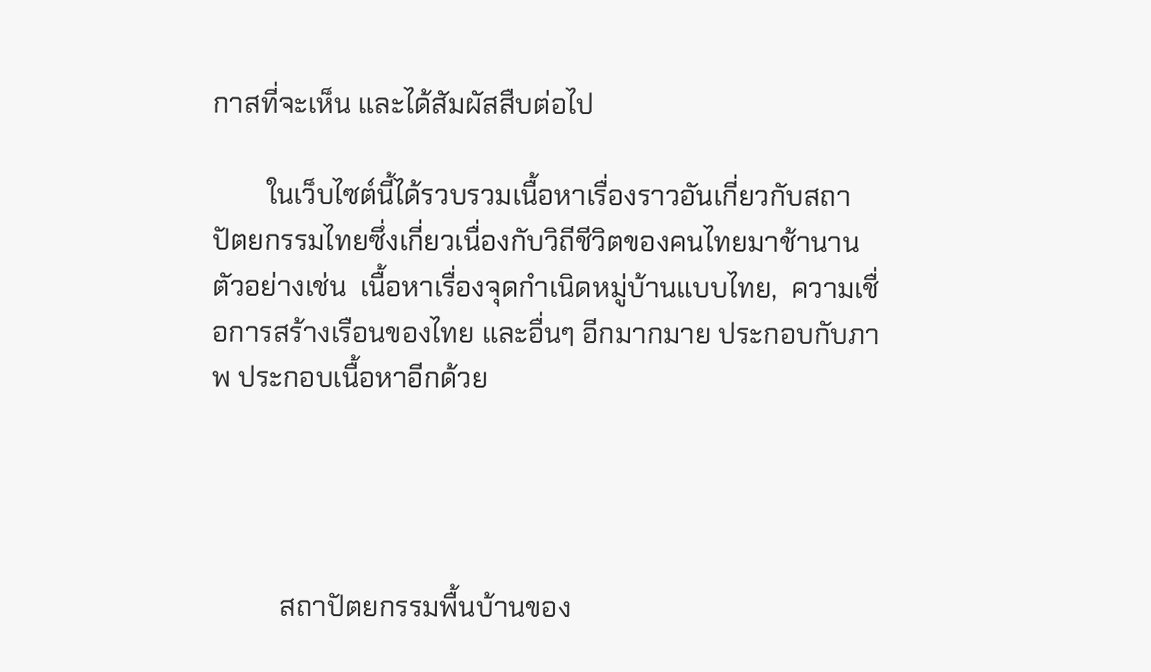กาสที่จะเห็น และได้สัมผัสสืบต่อไป

        ในเว็บไซต์นี้ได้รวบรวมเนื้อหาเรื่องราวอันเกี่ยวกับสถาปัตยกรรมไทยซึ่งเกี่ยวเนื่องกับวิถีชีวิตของคนไทยมาช้านาน ตัวอย่างเช่น  เนื้อหาเรื่องจุดกำเนิดหมู่บ้านแบบไทย,  ความเชื่อการสร้างเรือนของไทย และอื่นๆ อีกมากมาย ประกอบกับภาพ ประกอบเนื้อหาอีกด้วย




          สถาปัตยกรรมพื้นบ้านของ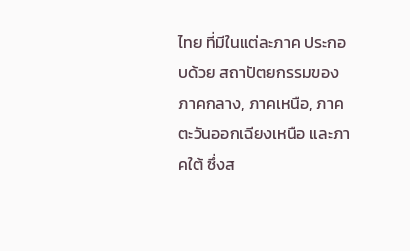ไทย ที่มีในแต่ละภาค ประกอบด้วย สถาปัตยกรรมของภาคกลาง, ภาคเหนือ, ภาคตะวันออกเฉียงเหนือ และภาคใต้ ซึ่งส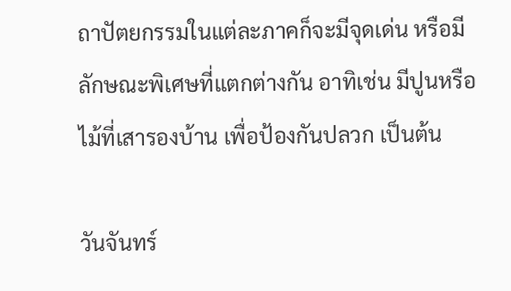ถาปัตยกรรมในแต่ละภาคก็จะมีจุดเด่น หรือมีลักษณะพิเศษที่แตกต่างกัน อาทิเช่น มีปูนหรือไม้ที่เสารองบ้าน เพื่อป้องกันปลวก เป็นต้น

วันจันทร์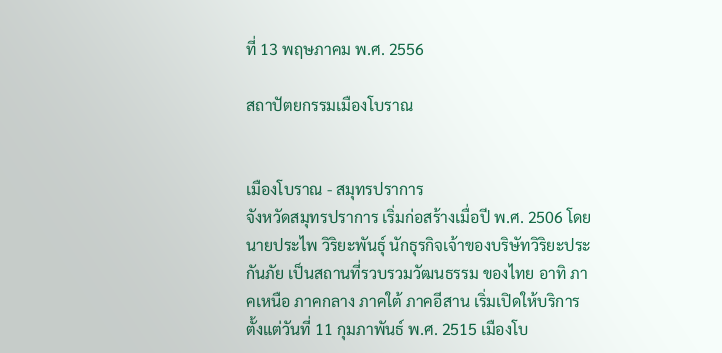ที่ 13 พฤษภาคม พ.ศ. 2556

สถาปัตยกรรมเมืองโบราณ


เมืองโบราณ - สมุทรปราการ
จังหวัดสมุทรปราการ เริ่มก่อสร้างเมื่อปี พ.ศ. 2506 โดยนายประไพ วิริยะพันธุ์ นักธุรกิจเจ้าของบริษัทวิริยะประกันภัย เป็นสถานที่รวบรวมวัฒนธรรม ของไทย อาทิ ภาคเหนือ ภาคกลาง ภาคใต้ ภาคอีสาน เริ่มเปิดให้บริการตั้งแต่วันที่ 11 กุมภาพันธ์ พ.ศ. 2515 เมืองโบ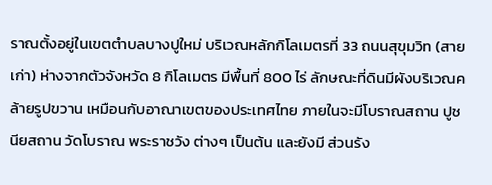ราณตั้งอยู่ในเขตตำบลบางปูใหม่ บริเวณหลักกิโลเมตรที่ 33 ถนนสุขุมวิท (สายเก่า) ห่างจากตัวจังหวัด 8 กิโลเมตร มีพื้นที่ 800 ไร่ ลักษณะที่ดินมีผังบริเวณคล้ายรูปขวาน เหมือนกับอาณาเขตของประเทศไทย ภายในจะมีโบราณสถาน ปูชนียสถาน วัดโบราณ พระราชวัง ต่างๆ เป็นต้น และยังมี ส่วนรัง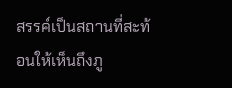สรรค์เป็นสถานที่สะท้อนให้เห็นถึงภู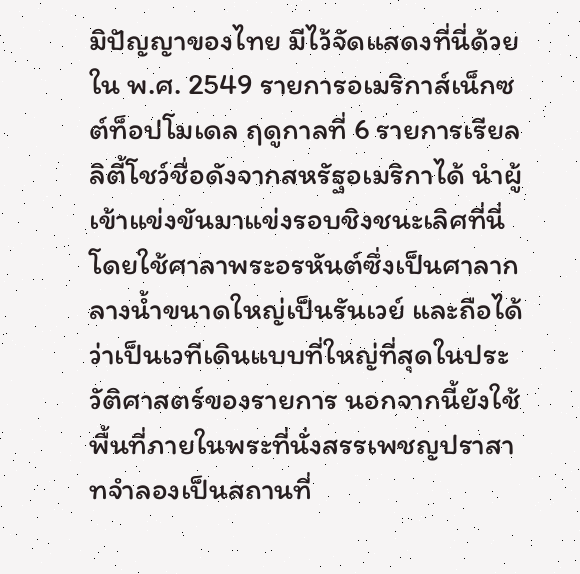มิปัญญาของไทย มีไว้จัดแสดงที่นี่ด้วย ใน พ.ศ. 2549 รายการอเมริกาส์เน็กซต์ท็อปโมเดล ฤดูกาลที่ 6 รายการเรียลลิตี้โชว์ชื่อดังจากสหรัฐอเมริกาได้ นำผู้เข้าแข่งขันมาแข่งรอบชิงชนะเลิศที่นี่ โดยใช้ศาลาพระอรหันต์ซึ่งเป็นศาลากลางน้ำขนาดใหญ่เป็นรันเวย์ และถือได้ว่าเป็นเวทีเดินแบบที่ใหญ่ที่สุดในประวัติศาสตร์ของรายการ นอกจากนี้ยังใช้พื้นที่ภายในพระที่นั่งสรรเพชญปราสาทจำลองเป็นสถานที่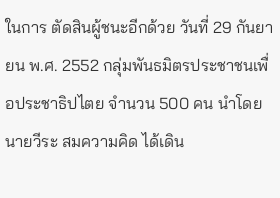ในการ ตัดสินผู้ชนะอีกด้วย วันที่ 29 กันยายน พ.ศ. 2552 กลุ่มพันธมิตรประชาชนเพื่อประชาธิปไตย จำนวน 500 คน นำโดยนายวีระ สมความคิด ได้เดิน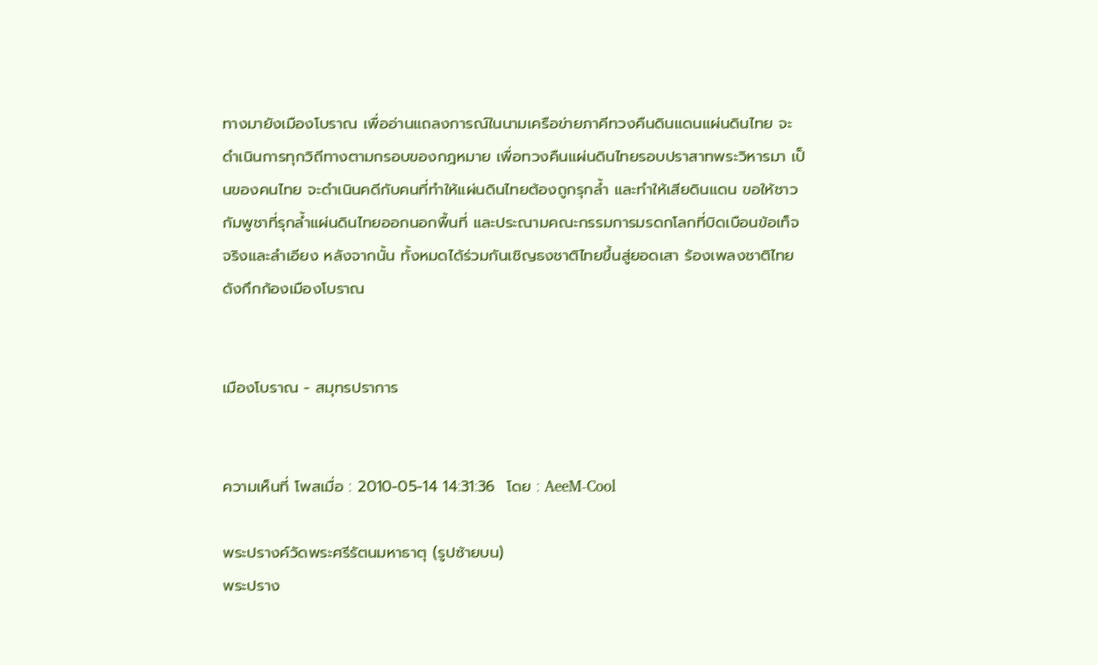ทางมายังเมืองโบราณ เพื่ออ่านแถลงการณ์ในนามเครือข่ายภาคีทวงคืนดินแดนแผ่นดินไทย จะดำเนินการทุกวิถีทางตามกรอบของกฎหมาย เพื่อทวงคืนแผ่นดินไทยรอบปราสาทพระวิหารมา เป็นของคนไทย จะดำเนินคดีกับคนที่ทำให้แผ่นดินไทยต้องถูกรุกล้ำ และทำให้เสียดินแดน ขอให้ชาวกัมพูชาที่รุกล้ำแผ่นดินไทยออกนอกพื้นที่ และประณามคณะกรรมการมรดกโลกที่บิดเบือนข้อเท็จจริงและลำเอียง หลังจากนั้น ทั้งหมดได้ร่วมกันเชิญธงชาติไทยขึ้นสู่ยอดเสา ร้องเพลงชาติไทย ดังกึกก้องเมืองโบราณ


เมืองโบราณ - สมุทรปราการ


ความเห็นที่ โพสเมื่อ : 2010-05-14 14:31:36  โดย : AeeM-Cool

พระปรางค์วัดพระศรีรัตนมหาธาตุ (รูปซ้ายบน)
พระปราง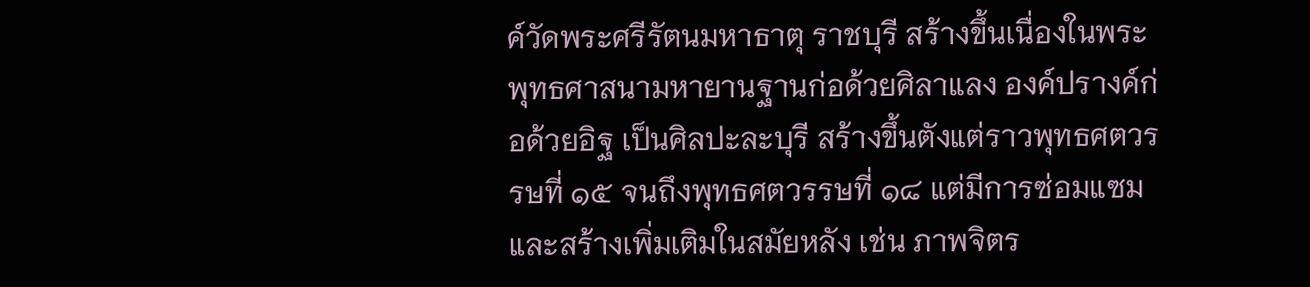ค์วัดพระศรีรัตนมหาธาตุ ราชบุรี สร้างขึ้นเนื่องในพระพุทธศาสนามหายานฐานก่อด้วยศิลาแลง องค์ปรางค์ก่อด้วยอิฐ เป็นศิลปะละบุรี สร้างขึ้นตังแต่ราวพุทธศตวรรษที่ ๑๕ จนถึงพุทธศตวรรษที่ ๑๘ แต่มีการซ่อมแซมและสร้างเพิ่มเติมในสมัยหลัง เช่น ภาพจิตร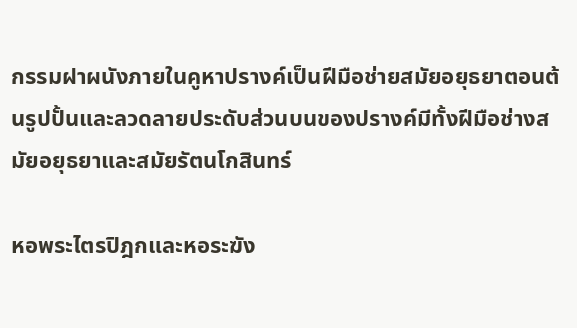กรรมฝาผนังภายในคูหาปรางค์เป็นฝีมือช่ายสมัยอยุธยาตอนต้นรูปปั้นและลวดลายประดับส่วนบนของปรางค์มีทั้งฝีมือช่างสมัยอยุธยาและสมัยรัตนโกสินทร์

หอพระไตรปิฎกและหอระฆัง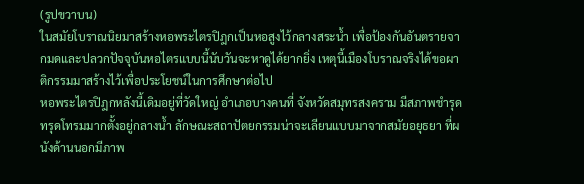(รูปขวาบน)
ในสมัยโบราณนิยมาสร้างหอพระไตรปิฎกเป็นหอสูงไว้กลางสระน้ำ เพื่อป้องกันอันตรายจากมดและปลวกปัจจุบันหอไตรแบบนี้นับวันจะหาดูได้ยากยิ่ง เหตุนี้เมืองโบราณจริงได้ขอผาติกรรมมาสร้างไว้เพื่อประโยชน์ในการศึกษาต่อไป
หอพระไตรปิฎกหลังนี้เดิมอยู่ที่วัดใหญ่ อำเภอบางคนที่ จังหวัดสมุทรสงคราม มีสภาพชำรุดทรุดโทรมมากตั้งอยู่กลางน้ำ ลักษณะสถาปัตยกรรมน่าจะเลียนแบบมาจากสมัยอยุธยา ที่ผนังด้านนอกมีภาพ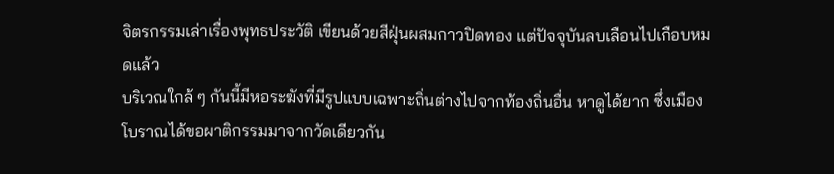จิตรกรรมเล่าเรื่องพุทธประวัติ เขียนด้วยสีฝุ่นผสมกาวปิดทอง แต่ปัจจุบันลบเลือนไปเกือบหมดแล้ว
บริเวณใกล้ ๆ กันนี้มีหอระฆังที่มีรูปแบบเฉพาะถิ่นต่างไปจากท้องถิ่นอื่น หาดูได้ยาก ซึ่งเมืองโบราณได้ขอผาติกรรมมาจากวัดเดียวกัน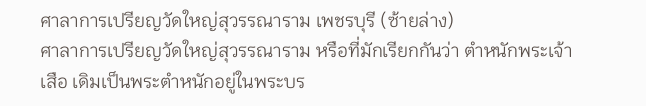ศาลาการเปรียญวัดใหญ่สุวรรณาราม เพชรบุรี (ซ้ายล่าง)
ศาลาการเปรียญวัดใหญ่สุวรรณาราม หรือที่มักเรียกกันว่า ตำหนักพระเจ้าเสือ เดิมเป็นพระตำหนักอยู่ในพระบร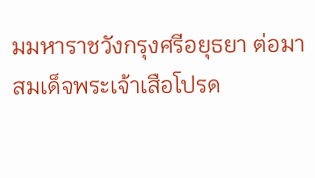มมหาราชวังกรุงศรีอยุธยา ต่อมาสมเด็จพระเจ้าเสือโปรด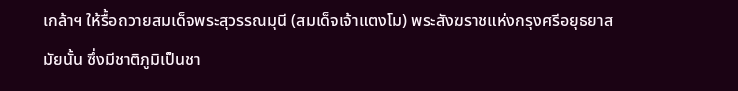เกล้าฯ ให้รื้อถวายสมเด็จพระสุวรรณมุนี (สมเด็จเจ้าแตงโม) พระสังฆราชแห่งกรุงศรีอยุธยาสมัยนั้น ซึ่งมีชาติภูมิเป็นชา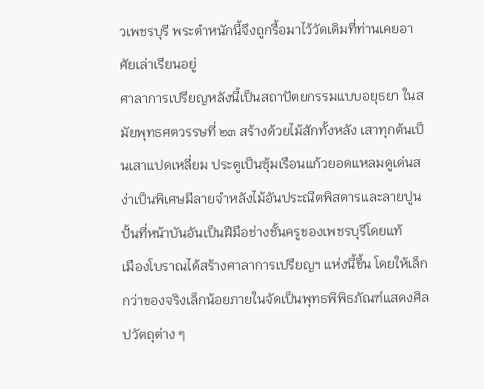วเพชรบุรี พระตำหนักนี้จึงถูกรื้อมาไว้วัดเดิมที่ท่านเคยอาศัยเล่าเรียนอยู่
ศาลาการเปรียญหลังนี้เป็นสถาปัตยกรรมแบบอยุธยา ในสมัยพุทธศตวรรษที่ ๒๓ สร้างด้วยไม้สักทั้งหลัง เสาทุกต้นเป็นเสาแปดเหลี่ยม ประตูเป็นซุ้มเรือนแก้วยอดแหลมดูเด่นสง่าเป็นพิเศษมีลายจำหลังไม้อันประณีตพิสดารและลายปูนปั้นที่หน้าบันอันเป็นฝีมือช่างชั้นครูของเพชรบุรีโดยแท้
เมืองโบราณได้สร้างศาลาการเปรียญฯ แห่งนี้ขึ้น โดยให้เล็กกว่าของจริงเล็กน้อยภายในจัดเป็นพุทธพิพิธภัณฑ์แสดงศิลปวัตถุต่าง ๆ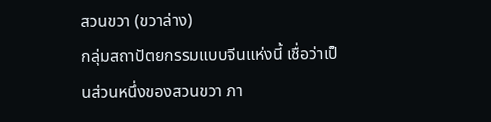สวนขวา (ขวาล่าง)
กลุ่มสถาปัตยกรรมแบบจีนแห่งนี้ เชื่อว่าเป็นส่วนหนึ่งของสวนขวา ภา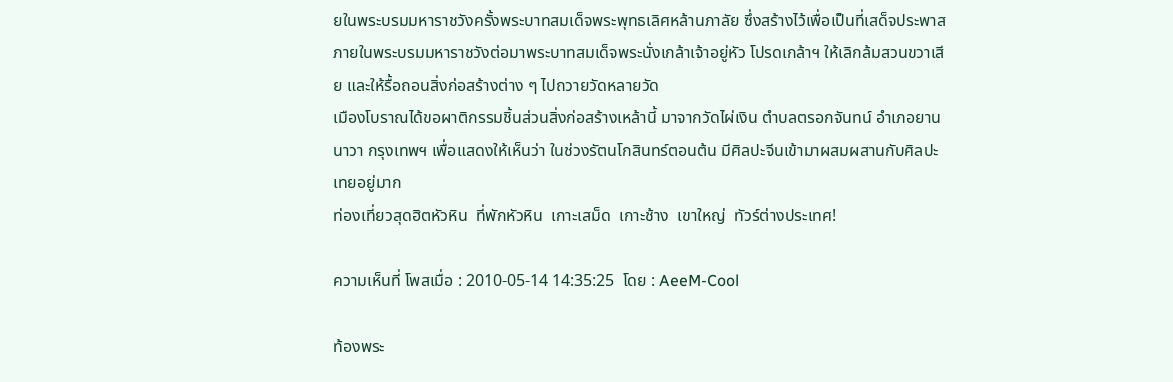ยในพระบรมมหาราชวังครั้งพระบาทสมเด็จพระพุทธเลิศหล้านภาลัย ซึ่งสร้างไว้เพื่อเป็นที่เสด็จประพาสภายในพระบรมมหาราชวังต่อมาพระบาทสมเด็จพระนั่งเกล้าเจ้าอยู่หัว โปรดเกล้าฯ ให้เลิกล้มสวนขวาเสีย และให้รื้อถอนสิ่งก่อสร้างต่าง ๆ ไปถวายวัดหลายวัด
เมืองโบราณได้ขอผาติกรรมชิ้นส่วนสิ่งก่อสร้างเหล้านี้ มาจากวัดไผ่เงิน ตำบลตรอกจันทน์ อำเภอยานนาวา กรุงเทพฯ เพื่อแสดงให้เห็นว่า ในช่วงรัตนโกสินทร์ตอนต้น มีศิลปะจีนเข้ามาผสมผสานกับศิลปะเทยอยู่มาก
ท่องเที่ยวสุดฮิตหัวหิน  ที่พักหัวหิน  เกาะเสม็ด  เกาะช้าง  เขาใหญ่  ทัวร์ต่างประเทศ!

ความเห็นที่ โพสเมื่อ : 2010-05-14 14:35:25  โดย : AeeM-Cool

ท้องพระ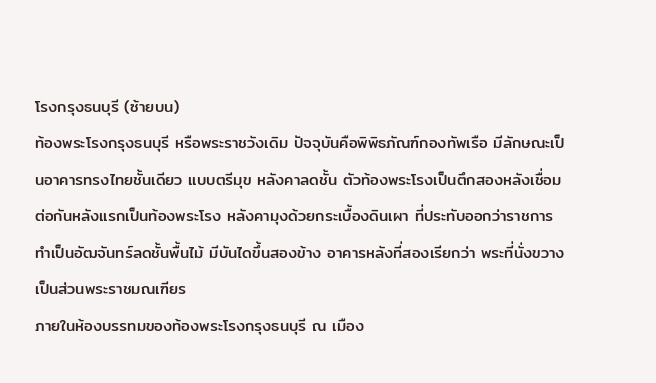โรงกรุงธนบุรี (ซ้ายบน)
ท้องพระโรงกรุงธนบุรี หรือพระราชวังเดิม ปัจจุบันคือพิพิธภัณฑ์กองทัพเรือ มีลักษณะเป็นอาคารทรงไทยชั้นเดียว แบบตรีมุข หลังคาลดชั้น ตัวท้องพระโรงเป็นตึกสองหลังเชื่อมต่อกันหลังแรกเป็นท้องพระโรง หลังคามุงด้วยกระเบื้องดินเผา ที่ประทับออกว่าราชการทำเป็นอัฒจันทร์ลดชั้นพื้นไม้ มีบันไดขึ้นสองข้าง อาคารหลังที่สองเรียกว่า พระที่นั่งขวาง เป็นส่วนพระราชมณเฑียร
ภายในห้องบรรทมของท้องพระโรงกรุงธนบุรี ณ เมือง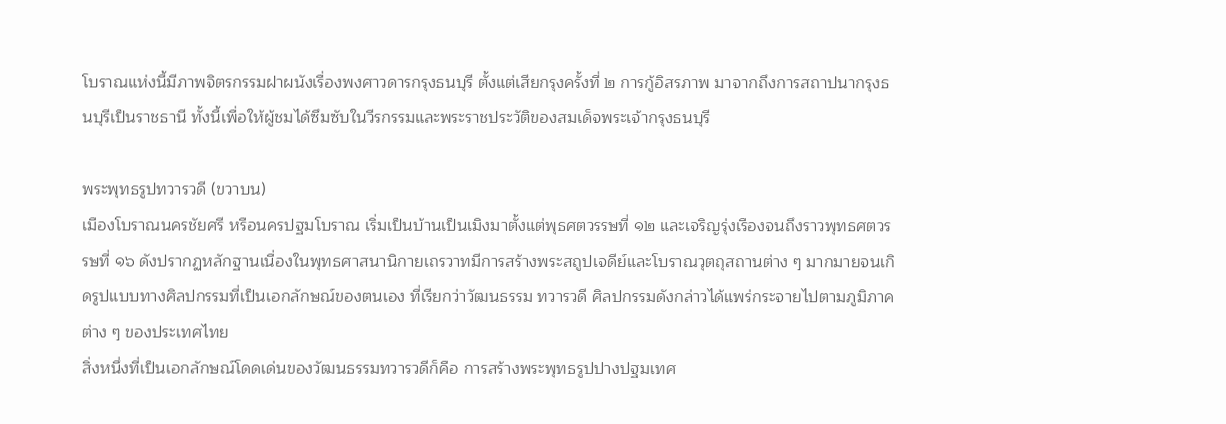โบราณแห่งนี้มีภาพจิตรกรรมฝาผนังเรื่องพงศาวดารกรุงธนบุรี ตั้งแต่เสียกรุงครั้งที่ ๒ การกู้อิสรภาพ มาจากถึงการสถาปนากรุงธนบุรีเป็นราชธานี ทั้งนี้เพื่อให้ผู้ชมได้ซึมซับในวีรกรรมและพระราชประวัติของสมเด็จพระเจ้ากรุงธนบุรี

พระพุทธรูปทวารวดี (ขวาบน)
เมืองโบราณนครชัยศรี หรือนครปฐมโบราณ เริ่มเป็นบ้านเป็นเมิงมาตั้งแต่พุธศตวรรษที่ ๑๒ และเจริญรุ่งเรืองจนถึงราวพุทธศตวรรษที่ ๑๖ ดังปรากฏหลักฐานเนื่องในพุทธศาสนานิกายเถรวาทมีการสร้างพระสถูปเจดีย์และโบราณวุตถุสถานต่าง ๆ มากมายจนเกิดรูปแบบทางศิลปกรรมที่เป็นเอกลักษณ์ของตนเอง ที่เรียกว่าวัฒนธรรม ทวารวดี ศิลปกรรมดังกล่าวได้แพร่กระจายไปตามภูมิภาคต่าง ๆ ของประเทศไทย
สิ่งหนึ่งที่เป็นเอกลักษณ์โดดเด่นของวัฒนธรรมทวารวดีก็คือ การสร้างพระพุทธรูปปางปฐมเทศ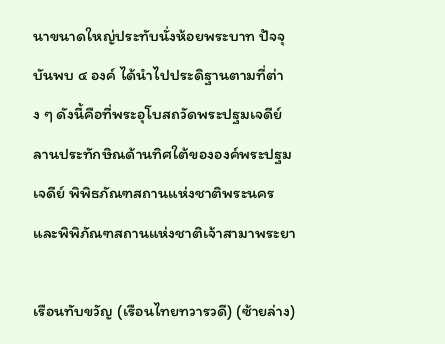นาขนาดใหญ่ประทับนั่งห้อยพระบาท ปัจจุบันพบ ๔ องค์ ได้นำไปประดิฐานตามที่ต่าง ๆ ดังนี้คือที่พระอุโบสถวัดพระปฐมเจดีย์ ลานประทักษิณด้านทิศใต้ขององค์พระปฐมเจดีย์ พิพิธภัณฑสถานแห่งชาติพระนคร และพิพิภัณฑสถานแห่งชาติเจ้าสามาพระยา

เรือนทับขวัญ (เรือนไทยทวารวดี) (ซ้ายล่าง)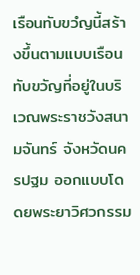เรือนทับขวํญนี้สร้างขึ้นตามแบบเรือนทับขวัญที่อยู่ในบริเวณพระราชวังสนามจันทร์ จังหวัดนครปฐม ออกแบบโดดยพระยาวิศวกรรม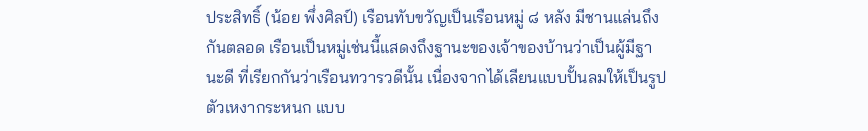ประสิทธิ์ (น้อย พึ่งศิลป์) เรือนทับขวัญเป็นเรือนหมู่ ๘ หลัง มีชานแล่นถึงกันตลอด เรือนเป็นหมู่เช่นนี้แสดงถึงฐานะของเจ้าของบ้านว่าเป็นผู้มีฐานะดี ที่เรียกกันว่าเรือนทวารวดีนั้น เนื่องจากได้เลียนแบบปั้นลมให้เป็นรูปตัวเหงากระหนก แบบ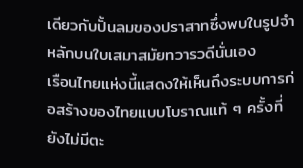เดียวกับปั้นลมของปราสาทซึ่งพบในรูปจำหลักบนใบเสมาสมัยทวารวดีนั่นเอง
เรือนไทยแห่งนี้แสดงให้เห็นถึงระบบการก่อสร้างของไทยแบบโบราณแท้ ๆ ครั้งที่ยังไม่มีตะ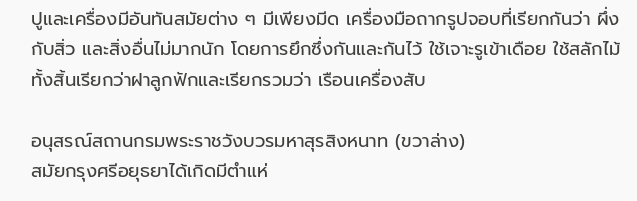ปูและเครื่องมีอันทันสมัยต่าง ๆ มีเพียงมีด เครื่องมือถากรูปจอบที่เรียกกันว่า ผึ่งกับสิ่ว และสิ่งอื่นไม่มากนัก โดยการยึกซึ่งกันและกันไว้ ใช้เจาะรูเข้าเดือย ใช้สลักไม้ทั้งสิ้นเรียกว่าฝาลูกฟักและเรียกรวมว่า เรือนเครื่องสับ

อนุสรณ์สถานกรมพระราชวังบวรมหาสุรสิงหนาท (ขวาล่าง)
สมัยกรุงศรีอยุธยาได้เกิดมีตำแห่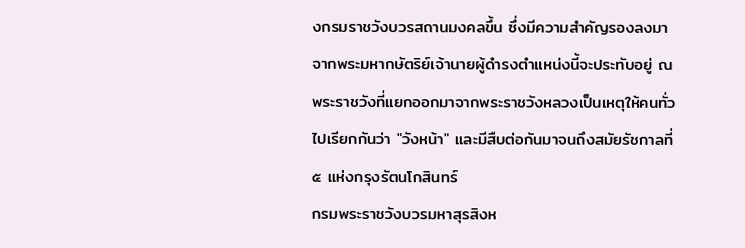งกรมราชวังบวรสถานมงคลขึ้น ซึ่งมีความสำคัญรองลงมาจากพระมหากษัตริย์เจ้านายผู้ดำรงตำแหน่งนี้จะประทับอยู่ ณ พระราชวังที่แยกออกมาจากพระราชวังหลวงเป็นเหตุให้คนทั่วไปเรียกกันว่า "วังหน้า" และมีสืบต่อกันมาจนถึงสมัยรัชกาลที่ ๕ แห่งกรุงรัตนโกสินทร์
กรมพระราชวังบวรมหาสุรสิงห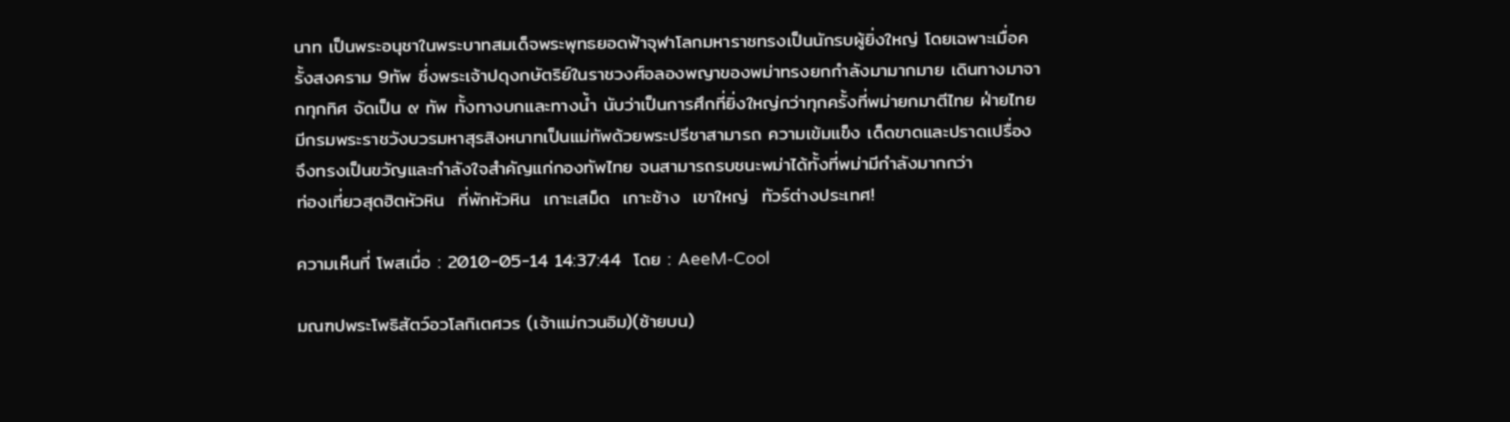นาท เป็นพระอนุชาในพระบาทสมเด็จพระพุทธยอดฟ้าจุฬาโลกมหาราชทรงเป็นนักรบผู้ยิ่งใหญ่ โดยเฉพาะเมื่อครั้งสงคราม 9ทัพ ซึ่งพระเจ้าปดุงกษัตริย์ในราชวงศ์อลองพญาของพม่าทรงยกกำลังมามากมาย เดินทางมาจากทุกทิศ จัดเป็น ๙ ทัพ ทั้งทางบกและทางน้ำ นับว่าเป็นการศึกที่ยิ่งใหญ่กว่าทุกครั้งที่พม่ายกมาตีไทย ฝ่ายไทยมีกรมพระราชวังบวรมหาสุรสิงหนาทเป็นแม่ทัพด้วยพระปรีชาสามารถ ความเข้มแข็ง เด็ดขาดและปราดเปรื่อง จึงทรงเป็นขวัญและกำลังใจสำคัญแก่กองทัพไทย จนสามารถรบชนะพม่าได้ทั้งที่พม่ามีกำลังมากกว่า
ท่องเที่ยวสุดฮิตหัวหิน  ที่พักหัวหิน  เกาะเสม็ด  เกาะช้าง  เขาใหญ่  ทัวร์ต่างประเทศ!

ความเห็นที่ โพสเมื่อ : 2010-05-14 14:37:44  โดย : AeeM-Cool

มณฑปพระโพธิสัตว์อวโลกิเตศวร (เจ้าแม่กวนอิม)(ซ้ายบน)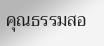คุณธรรมสอ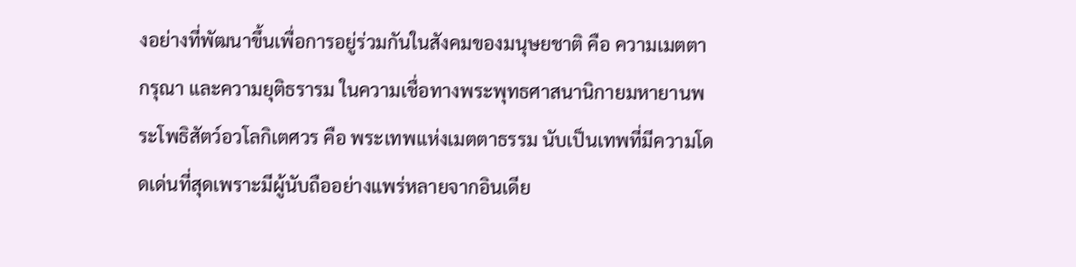งอย่างที่พัฒนาขึ้นเพื่อการอยู่ร่วมกันในสังคมของมนุษยชาติ คือ ความเมตตากรุณา และความยุติธรารม ในความเชื่อทางพระพุทธศาสนานิกายมหายานพระโพธิสัตว์อวโลกิเตศวร คือ พระเทพแห่งเมตตาธรรม นับเป็นเทพที่มีความโดดเด่นที่สุดเพราะมีผู้นับถืออย่างแพร่หลายจากอินเดีย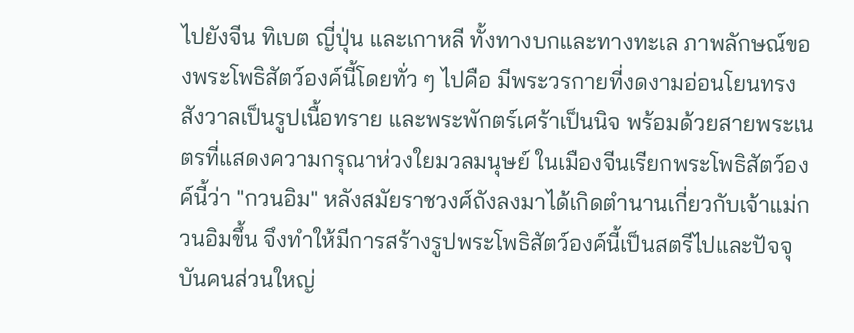ไปยังจีน ทิเบต ญี่ปุ่น และเกาหลี ทั้งทางบกและทางทะเล ภาพลักษณ์ของพระโพธิสัตว์องค์นี้โดยทั่ว ๆ ไปคือ มีพระวรกายที่งดงามอ่อนโยนทรงสังวาลเป็นรูปเนื้อทราย และพระพักตร์เศร้าเป็นนิจ พร้อมด้วยสายพระเนตรที่แสดงความกรุณาห่วงใยมวลมนุษย์ ในเมืองจีนเรียกพระโพธิสัตว์องค์นี้ว่า "กวนอิม" หลังสมัยราชวงศ์ถังลงมาได้เกิดตำนานเกี่ยวกับเจ้าแม่กวนอิมขึ้น จึงทำให้มีการสร้างรูปพระโพธิสัตว์องค์นี้เป็นสตรีไปและปัจจุบันคนส่วนใหญ่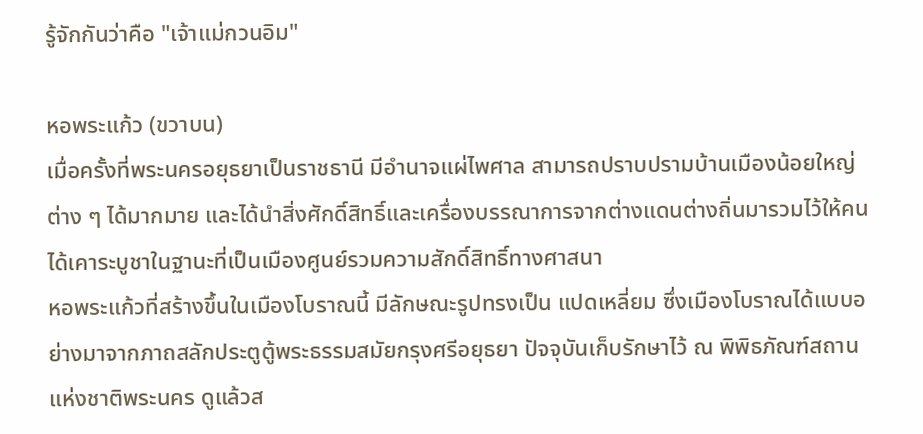รู้จักกันว่าคือ "เจ้าแม่กวนอิม"

หอพระแก้ว (ขวาบน)
เมื่อครั้งที่พระนครอยุธยาเป็นราชธานี มีอำนาจแผ่ไพศาล สามารถปราบปรามบ้านเมืองน้อยใหญ่ต่าง ๆ ได้มากมาย และได้นำสิ่งศักดิ์สิทธิ์และเครื่องบรรณาการจากต่างแดนต่างถิ่นมารวมไว้ให้คนได้เคาระบูชาในฐานะที่เป็นเมืองศูนย์รวมความสักดิ์สิทธิ์ทางศาสนา
หอพระแก้วที่สร้างขึ้นในเมืองโบราณนี้ มีลักษณะรูปทรงเป็น แปดเหลี่ยม ซึ่งเมืองโบราณได้แบบอย่างมาจากภาถสลักประตูตู้พระธรรมสมัยกรุงศรีอยุธยา ปัจจุบันเก็บรักษาไว้ ณ พิพิธภัณฑ์สถานแห่งชาติพระนคร ดูแล้วส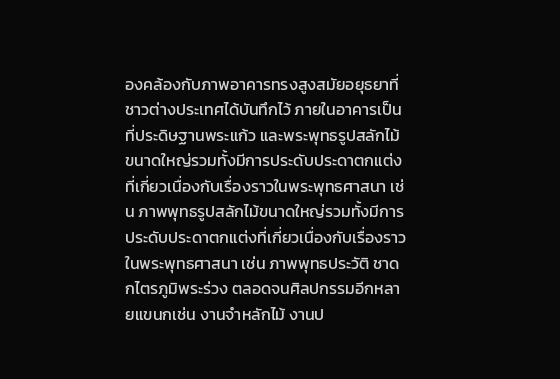องคล้องกับภาพอาคารทรงสูงสมัยอยุธยาที่ชาวต่างประเทศได้บันทึกไว้ ภายในอาคารเป็นที่ประดิษฐานพระแก้ว และพระพุทธรูปสลักไม้ขนาดใหญ่รวมทั้งมีการประดับประดาตกแต่งที่เกี่ยวเนื่องกับเรื่องราวในพระพุทธศาสนา เช่น ภาพพุทธรูปสลักไม้ขนาดใหญ่รวมทั้งมีการประดับประดาตกแต่งที่เกี่ยวเนื่องกับเรื่องราวในพระพุทธศาสนา เช่น ภาพพุทธประวัติ ชาดกไตรภูมิพระร่วง ตลอดจนศิลปกรรมอีกหลายแขนกเช่น งานจำหลักไม้ งานป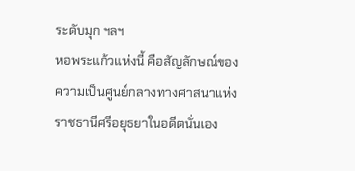ระดับมุก ฯลฯ
หอพระแก้วแห่งนี้ คือสัญลักษณ์ของความเป็นศูนย์กลางทางศาสนาแห่งราชธานีศรีอยุธยาในอดีตนั่นเอง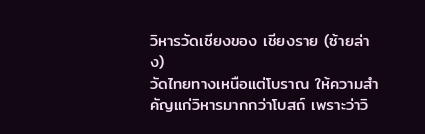วิหารวัดเชียงของ เชียงราย (ซ้ายล่าง)
วัดไทยทางเหนือแต่โบราณ ให้ความสำคัญแก่วิหารมากกว่าโบสถ์ เพราะว่าวิ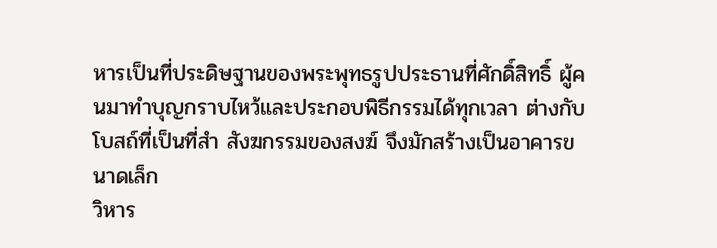หารเป็นที่ประดิษฐานของพระพุทธรูปประธานที่ศักดิ์สิทธิ์ ผู้คนมาทำบุญกราบไหว้และประกอบพิธีกรรมได้ทุกเวลา ต่างกับโบสถ์ที่เป็นที่สำ สังฆกรรมของสงฆ์ จึงมักสร้างเป็นอาคารขนาดเล็ก
วิหาร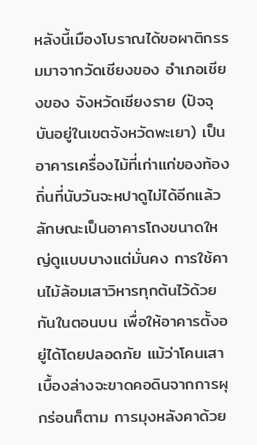หลังนี้เมืองโบราณได้ขอผาติกรรมมาจากวัดเชียงของ อำเภอเชียงของ จังหวัดเชียงราย (ปัจจุบันอยู่ในเขตจังหวัดพะเยา) เป็นอาคารเครื่องไม้ที่เก่าแก่ของท้องถิ่นที่นับวันจะหปาดูไม่ได้อีกแล้ว ลักษณะเป็นอาคารโถงขนาดใหญ่ดูแบบบางแต่มั่นคง การใช้คานไม้ล้อมเสาวิหารทุกต้นไว้ด้วยกันในตอนบน เพื่อให้อาคารตั้งอยู่ได้โดยปลอดภัย แม้ว่าโคนเสาเบื้องล่างจะขาดคอดินจากการผุกร่อนก็ตาม การมุงหลังคาด้วย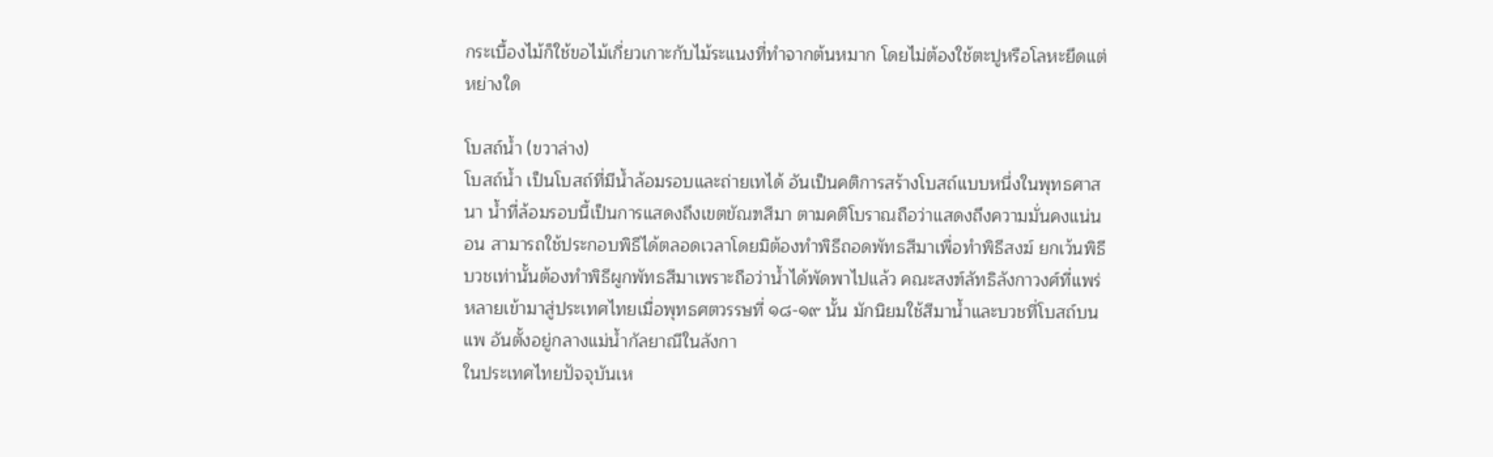กระเบื้องไม้ก็ใช้ขอไม้เกี่ยวเกาะกับไม้ระแนงที่ทำจากต้นหมาก โดยไม่ต้องใช้ตะปูหรือโลหะยึดแต่หย่างใด

โบสถ์น้ำ (ขวาล่าง)
โบสถ์น้ำ เป็นโบสถ์ที่มีน้ำล้อมรอบและถ่ายเทได้ อันเป็นคติการสร้างโบสถ์แบบหนึ่งในพุทธศาสนา น้ำที่ล้อมรอบนี้เป็นการแสดงถึงเขตขัณฑสีมา ตามคติโบราณถือว่าแสดงถึงความมั่นคงแน่นอน สามารถใช้ประกอบพิธีได้ตลอดเวลาโดยมิต้องทำพิธีถอดพัทธสีมาเพื่อทำพิธีสงฆ์ ยกเว้นพิธีบวชเท่านั้นต้องทำพิธีผูกพัทธสีมาเพราะถือว่าน้ำได้พัดพาไปแล้ว คณะสงฑ์ลัทธิลังกาวงศ์ที่แพร่หลายเข้ามาสู่ประเทศไทยเมื่อพุทธศตวรรษที่ ๑๘-๑๙ นั้น มักนิยมใช้สีมาน้ำและบวชที่โบสถ์บนแพ อันตั้งอยู่กลางแม่น้ำกัลยาณีในลังกา
ในประเทศไทยปัจจุบันเห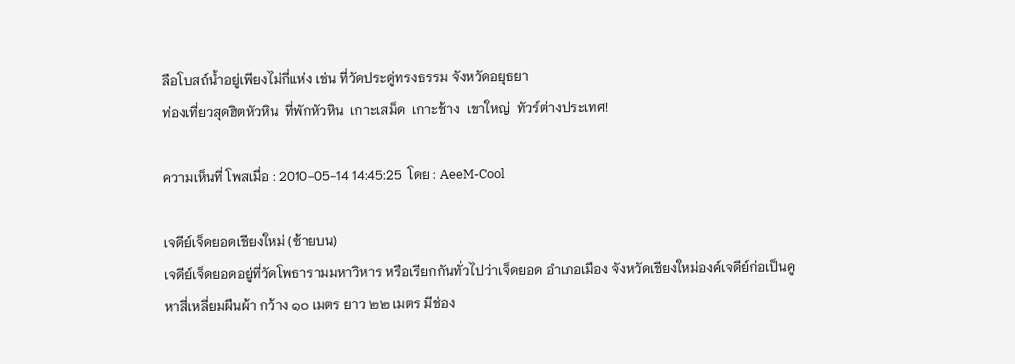ลือโบสถ์น้ำอยู่เพียงไม่กี่แห่ง เช่น ที่วัดประดู่ทรงธรรม จังหวัดอยุธยา
ท่องเที่ยวสุดฮิตหัวหิน  ที่พักหัวหิน  เกาะเสม็ด  เกาะช้าง  เขาใหญ่  ทัวร์ต่างประเทศ!

ความเห็นที่ โพสเมื่อ : 2010-05-14 14:45:25  โดย : AeeM-Cool

เจดีย์เจ็ดยอดเชียงใหม่ (ซ้ายบน)
เจดีย์เจ็ดยอดอยู่ที่วัดโพธารามมหาวิหาร หรือเรียกกันทั่วไปว่าเจ็ดยอด อำเภอเมือง จังหวัดเชียงใหม่องค์เจดีย์ก่อเป็นคูหาสี่เหลี่ยมผืนผ้า กว้าง ๑๐ เมตร ยาว ๒๒ เมตร มีช่อง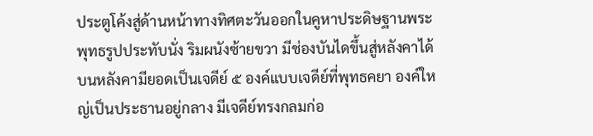ประตูโค้งสู่ด้านหน้าทางทิศตะวันออกในคูหาประดิษฐานพระพุทธรูปประทับนั่ง ริมผนังซ้ายขวา มีช่องบันไดขึ้นสู่หลังคาได้ บนหลังคามียอดเป็นเจดีย์ ๕ องค์แบบเจดีย์ที่พุทธคยา องค์ใหญ่เป็นประธานอยู่กลาง มีเจดีย์ทรงกลมก่อ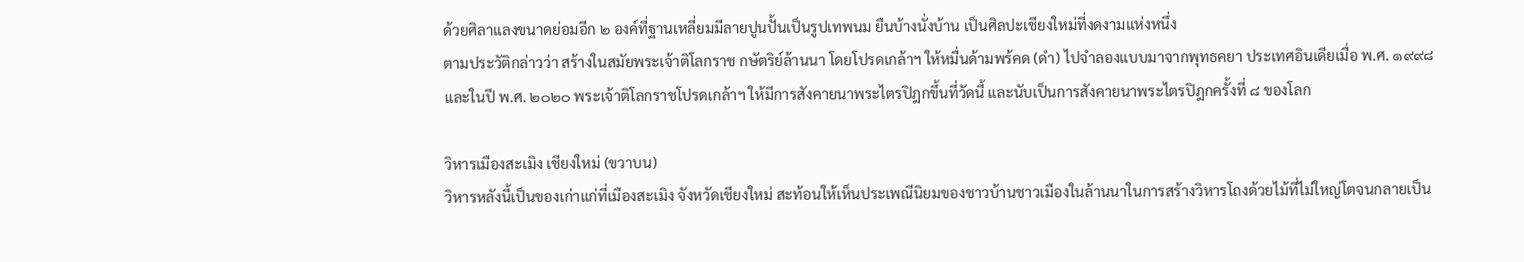ด้วยศิลาแลงขนาดย่อมอีก ๒ องค์ที่ฐานเหลี่ยมมีลายปูนปั้นเป็นรูปเทพนม ยืนบ้างนั่งบ้าน เป็นศิลปะเชียงใหม่ที่งดงามแห่งหนึ่ง
ตามประวัติกล่าวว่า สร้างในสมัยพระเจ้าติโลกราช กษัตริย์ล้านนา โดยโปรดเกล้าฯ ให้หมื่นด้ามพร้คด (ดำ) ไปจำลองแบบมาจากพุทธคยา ประเทศอินเดียเมื่อ พ.ศ. ๑๙๙๘ และในปี พ.ศ. ๒๐๒๐ พระเจ้าติโลกราชโปรดเกล้าฯ ให้มีการสังคายนาพระไตรปิฎกขึ้นที่วัดนี้ และนับเป็นการสังคายนาพระไตรปิฎกครั้งที่ ๘ ของโลก

วิหารเมืองสะเมิง เชียงใหม่ (ขวาบน)
วิหารหลังนี้เป็นของเก่าแก่ที่เมืองสะเมิง จังหวัดเชียงใหม่ สะท้อนให้เห็นประเพณีนิยมของชาวบ้านชาวเมืองในล้านนาในการสร้างวิหารโถงด้วยไม้ที่ไม่ใหญ่โตจนกลายเป็น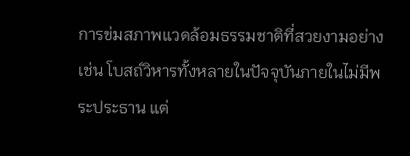การข่มสภาพแวดล้อมธรรมชาติที่สวยงามอย่างเช่น โบสถ์วิหารทั้งหลายในปัจจุบันภายในไม่มีพระประธาน แต่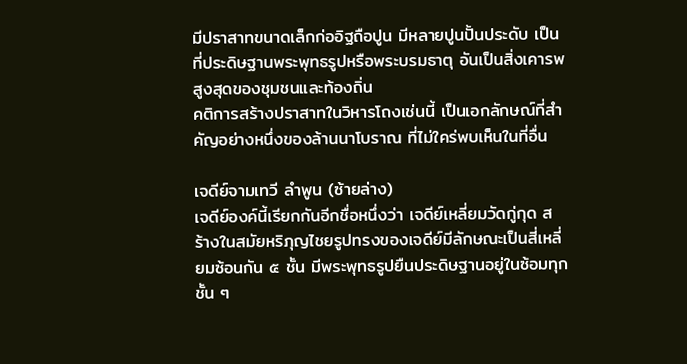มีปราสาทขนาดเล็กก่ออิฐถือปูน มีหลายปูนปั้นประดับ เป็นที่ประดิษฐานพระพุทธรูปหรือพระบรมธาตุ อันเป็นสิ่งเคารพสูงสุดของชุมชนและท้องถิ่น
คติการสร้างปราสาทในวิหารโถงเช่นนี้ เป็นเอกลักษณ์ที่สำคัญอย่างหนึ่งของล้านนาโบราณ ที่ไม่ใคร่พบเห็นในที่อื่น

เจดีย์จามเทวี ลำพูน (ซ้ายล่าง)
เจดีย์องค์นี้เรียกกันอีกชื่อหนึ่งว่า เจดีย์เหลี่ยมวัดกู่กุด สร้างในสมัยหริภุญไชยรูปทรงของเจดีย์มีลักษณะเป็นสี่เหลี่ยมซ้อนกัน ๕ ชั้น มีพระพุทธรูปยืนประดิษฐานอยู่ในซ้อมทุกชั้น ๆ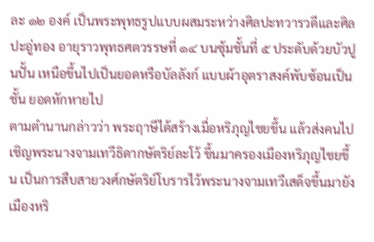ละ ๑๒ องค์ เป็นพระพุทธรูปแบบผสมระหว่างศิลปะทวารวดีและศิลปะอู่ทอง อายุราวพุทธศตวรรษที่ ๑๔ บนซุ้มชั้นที่ ๕ ประดับด้วยบัวปูนปั้น เหนือขึ้นไปเป็นยอดหรือบัลลังก์ แบบผ้าอุตราสงค์พับซ้อนเป็นชั้น ยอดหักหายไป
ตามตำนานกล่าวว่า พระฤาษีได้สร้างเมื่อหริภุญไชยขึ้น แล้วส่งคนไปเชิญพระนางจามเทวีธิดากษัตริย์ละโว้ ขึ้นมาครองเมืองหริภุญไชยขึ้น เป็นการสืบสายวงศ์กษัตริย์โบรารไว้พระนางจามเทวีเสด็จขึ้นมายังเมืองหริ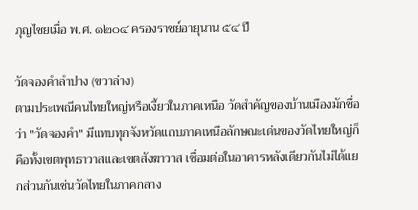ภุญไชยเมื่อ พ.ศ. ๑๒๐๔ ครองราชย์อายุนาน ๕๔ ปี

วัดจองคำลำปาง (ขวาล่าง)
ตามประเพณีคนไทยใหญ่หรือเงี้ยวในภาคเหนือ วัดสำคัญของบ้านเมืองมักชื่อว่า "วัดจองคำ" มีแทบทุกจังหวัดแถบภาคเหนือลักษณะเด่นของวัดไทยใหญ่ก็คือทั้งเขตพุทธาวาสและเขตสังฆาวาส เชื่อมต่อในอาคารหลังเดียวกันไม่ได้แยกส่วนกันเช่นวัดไทยในภาคกลาง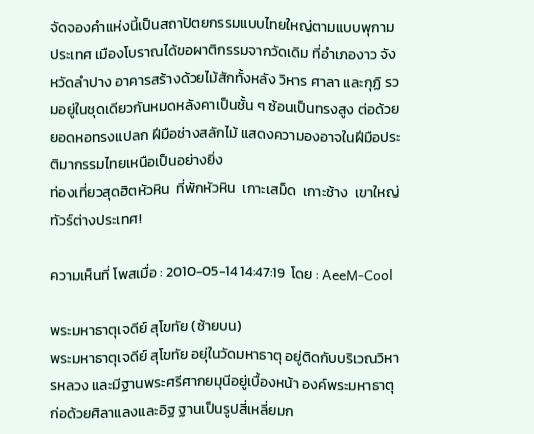จัดจองคำแห่งนี้เป็นสถาปัตยกรรมแบบไทยใหญ่ตามแบบพุกามประเทศ เมืองโบราณได้ขอผาติกรรมจากวัดเดิม ที่อำเภองาว จังหวัดลำปาง อาคารสร้างด้วยไม้สักทั้งหลัง วิหาร ศาลา และกุฏิ รวมอยู่ในชุดเดียวกันหมดหลังคาเป็นชั้น ๆ ซ้อนเป็นทรงสูง ต่อด้วยยอดหอทรงแปลก ฝีมือช่างสลักไม้ แสดงความองอาจในฝีมือประติมากรรมไทยเหนือเป็นอย่างยิ่ง
ท่องเที่ยวสุดฮิตหัวหิน  ที่พักหัวหิน  เกาะเสม็ด  เกาะช้าง  เขาใหญ่  ทัวร์ต่างประเทศ!

ความเห็นที่ โพสเมื่อ : 2010-05-14 14:47:19  โดย : AeeM-Cool

พระมหาธาตุเจดีย์ สุโขทัย (ซ้ายบน)
พระมหาธาตุเจดีย์ สุโขทัย อยุ่ในวัดมหาธาตุ อยู่ติดกับบริเวณวิหารหลวง และมีฐานพระศรีศากยมุนีอยู่เบื้องหน้า องค์พระมหาธาตุก่อด้วยศิลาแลงและอิฐ ฐานเป็นรูปสี่เหลี่ยมก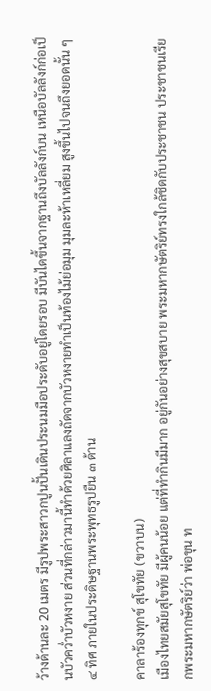ว้างด้านละ 20 เมตร มีรูปพระสาวกปูนปั้นเดินประนมมือประดับอยู่โดยรอบ มีบันไดขึ้นจากฐานถึงบัลลังก์บน เหนือบัลลังก์ก่อเป็นบัวคว่ำบัวหงาย ส่วนที่กล่าวมานี้ทำด้วยศิลาแลงถัดจากบัวหงายทำเป็นท้องไม้ย่อมุม มุมละห้าเหลี่ยม สูงขึ้นไปจนถึงยอดนั้น ๆ ๔ ทิศ ภายในประดิษฐานพระพุทธรูปยืน ๓ ด้าน

คาลาร้องทุกข์ สุโขทัย (ขวาบน)
เมืองไทยสมัยสุโขทัย มีผู้คนน้อย แต่ที่ทำกินมีมาก อยู่กันอย่างสุขสบาย พระมหากษัตริย์ทรงใกล้ชิดกับประชาชน ประชาชนเรียกพระมหากษัตริย์ว่า พ่อขุน ท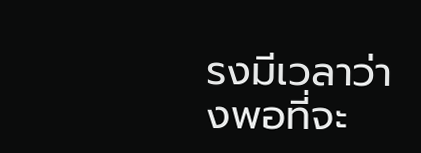รงมีเวลาว่างพอที่จะ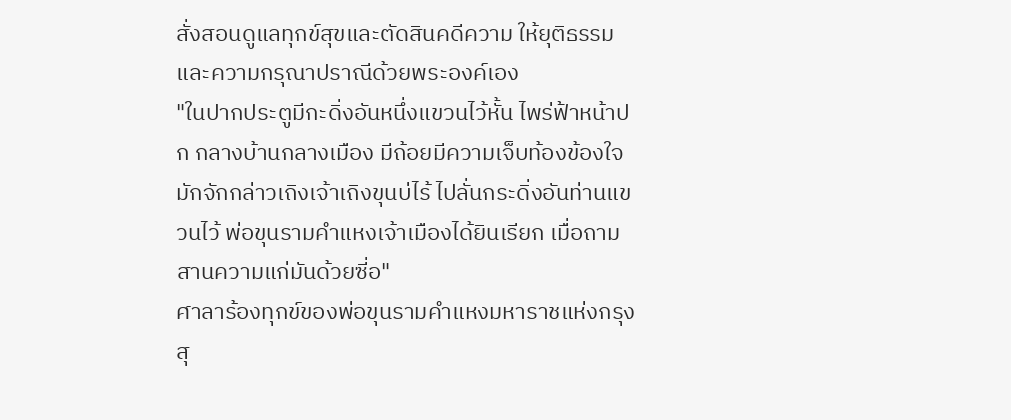สั่งสอนดูแลทุกข์สุขและตัดสินคดีความ ให้ยุติธรรมและความกรุณาปราณีด้วยพระองค์เอง
"ในปากประตูมีกะดิ่งอันหนึ่งแขวนไว้หั้น ไพร่ฟ้าหน้าปก กลางบ้านกลางเมือง มีถ้อยมีความเจ็บท้องข้องใจ มักจักกล่าวเถิงเจ้าเถิงขุนบ่ไร้ ไปลั่นกระดิ่งอันท่านแขวนไว้ พ่อขุนรามคำแหงเจ้าเมืองได้ยินเรียก เมื่อถามสานความแก่มันด้วยซี่อ"
ศาลาร้องทุกข์ของพ่อขุนรามคำแหงมหาราชแห่งกรุงสุ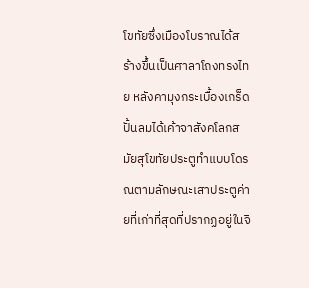โขทัยซึ่งเมืองโบราณได้สร้างขึ้นเป็นศาลาโถงทรงไทย หลังคามุงกระเบื้องเกร็ด ปั้นลมได้เค้าจาสังคโลกสมัยสุโขทัยประตูทำแบบโดรณตามลักษณะเสาประตูค่ายที่เก่าที่สุดที่ปรากฏอยู่ในจิ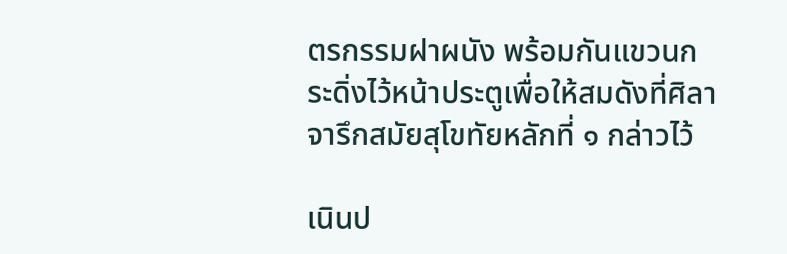ตรกรรมฝาผนัง พร้อมกันแขวนกระดิ่งไว้หน้าประตูเพื่อให้สมดังที่ศิลาจารึกสมัยสุโขทัยหลักที่ ๑ กล่าวไว้

เนินป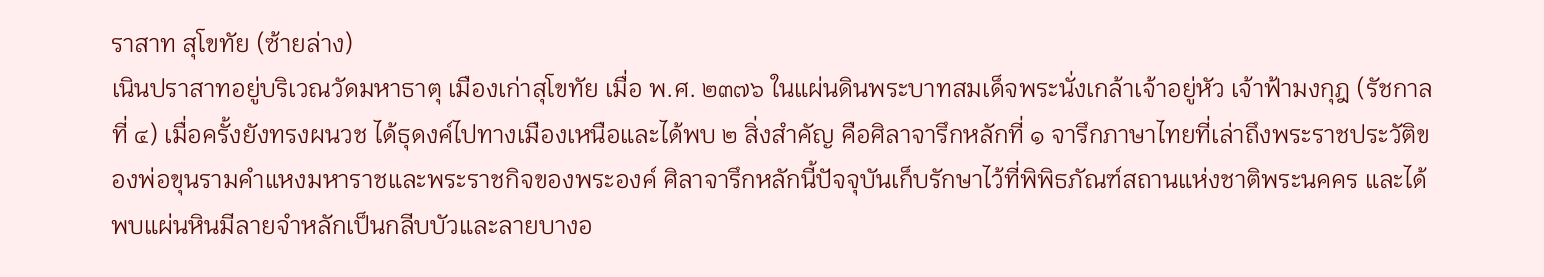ราสาท สุโขทัย (ซ้ายล่าง)
เนินปราสาทอยู่บริเวณวัดมหาธาตุ เมืองเก่าสุโขทัย เมื่อ พ.ศ. ๒๓๗๖ ในแผ่นดินพระบาทสมเด็จพระนั่งเกล้าเจ้าอยู่หัว เจ้าฟ้ามงกุฎ (รัชกาลที่ ๔) เมื่อครั้งยังทรงผนวช ได้ธุดงค์ไปทางเมืองเหนือและได้พบ ๒ สิ่งสำคัญ คือศิลาจารึกหลักที่ ๑ จารึกภาษาไทยที่เล่าถึงพระราชประวัติของพ่อขุนรามคำแหงมหาราชและพระราชกิจของพระองค์ ศิลาจารึกหลักนี้ปัจจุบันเก็บรักษาไว้ที่พิพิธภัณฑ์สถานแห่งชาติพระนคคร และได้พบแผ่นหินมีลายจำหลักเป็นกลีบบัวและลายบางอ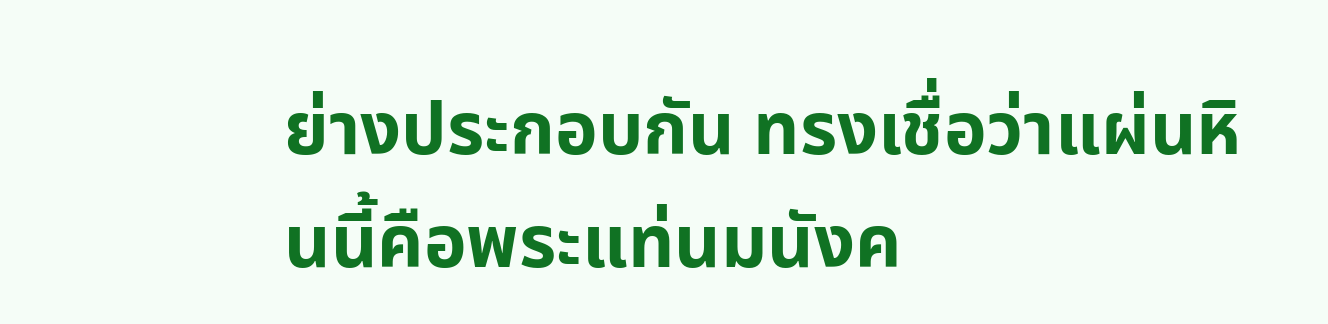ย่างประกอบกัน ทรงเชื่อว่าแผ่นหินนี้คือพระแท่นมนังค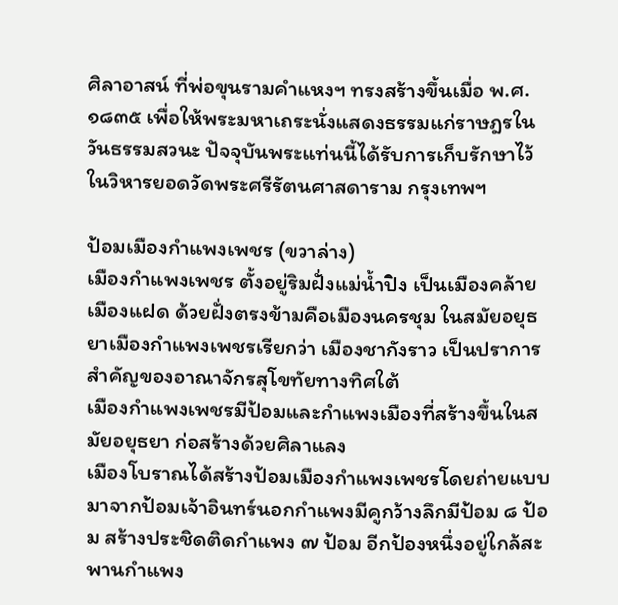ศิลาอาสน์ ที่พ่อขุนรามคำแหงฯ ทรงสร้างขึ้นเมื่อ พ.ศ. ๑๘๓๕ เพื่อให้พระมหาเถระนั่งแสดงธรรมแก่ราษฎรในวันธรรมสวนะ ปัจจุบันพระแท่นนี้ได้รับการเก็บรักษาไว้ในวิหารยอดวัดพระศรีรัตนศาสดาราม กรุงเทพฯ

ป้อมเมืองกำแพงเพชร (ขวาล่าง)
เมืองกำแพงเพชร ตั้งอยู่ริมฝั่งแม่น้ำปิง เป็นเมืองคล้ายเมืองแฝด ด้วยฝั่งตรงข้ามคือเมืองนครชุม ในสมัยอยุธยาเมืองกำแพงเพชรเรียกว่า เมืองชากังราว เป็นปราการสำคัญของอาณาจักรสุโขทัยทางทิศใต้
เมืองกำแพงเพชรมีป้อมและกำแพงเมืองที่สร้างขึ้นในสมัยอยุธยา ก่อสร้างด้วยศิลาแลง
เมืองโบราณได้สร้างป้อมเมืองกำแพงเพชรโดยถ่ายแบบมาจากป้อมเจ้าอินทร์นอกกำแพงมีคูกว้างลึกมีป้อม ๘ ป้อม สร้างประชิดติดกำแพง ๗ ป้อม อีกป้องหนึ่งอยู่ใกล้สะพานกำแพง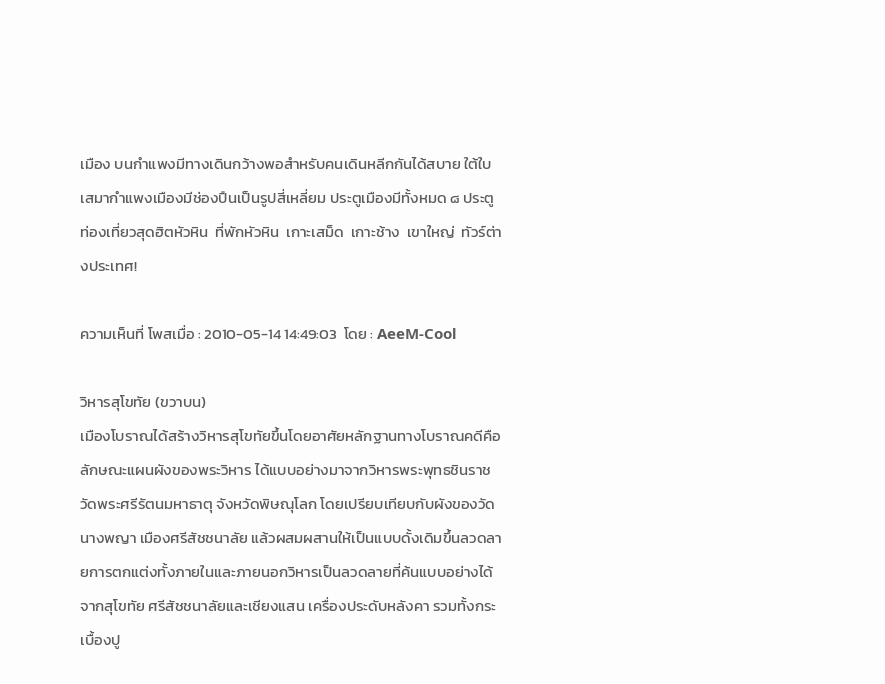เมือง บนกำแพงมีทางเดินกว้างพอสำหรับคนเดินหลีกกันได้สบาย ใต้ใบเสมากำแพงเมืองมีช่องปืนเป็นรูปสี่เหลี่ยม ประตูเมืองมีทั้งหมด ๘ ประตู
ท่องเที่ยวสุดฮิตหัวหิน  ที่พักหัวหิน  เกาะเสม็ด  เกาะช้าง  เขาใหญ่  ทัวร์ต่างประเทศ!

ความเห็นที่ โพสเมื่อ : 2010-05-14 14:49:03  โดย : AeeM-Cool

วิหารสุโขทัย (ขวาบน)
เมืองโบราณได้สร้างวิหารสุโขทัยขึ้นโดยอาศัยหลักฐานทางโบราณคดีคือ ลักษณะแผนผังของพระวิหาร ได้แบบอย่างมาจากวิหารพระพุทธชินราช วัดพระศรีรัตนมหาธาตุ จังหวัดพิษณุโลก โดยเปรียบเทียบกับผังของวัดนางพญา เมืองศรีสัชชนาลัย แล้วผสมผสานให้เป็นแบบดั้งเดิมขึ้นลวดลายการตกแต่งทั้งภายในและภายนอกวิหารเป็นลวดลายที่ค้นแบบอย่างได้จากสุโขทัย ศรีสัชชนาลัยและเชียงแสน เครื่องประดับหลังคา รวมทั้งกระเบื้องปู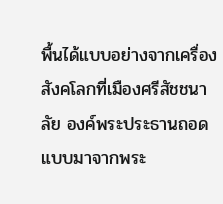พื้นได้แบบอย่างจากเครื่องสังคโลกที่เมืองศรีสัชชนาลัย องค์พระประธานถอดแบบมาจากพระ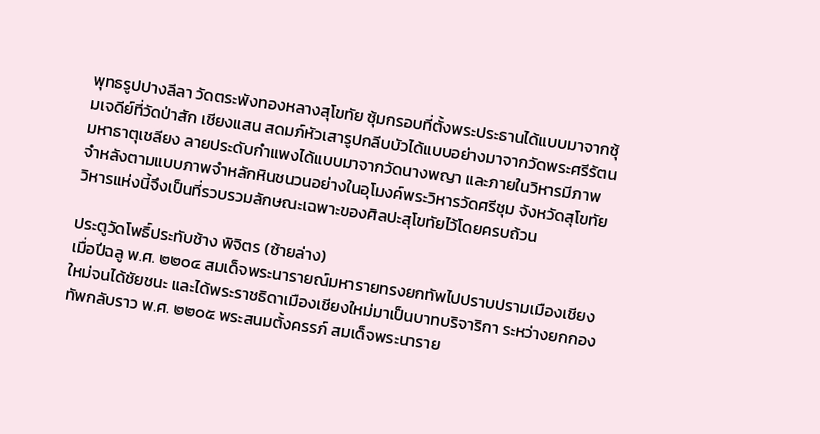พุทธรูปปางลีลา วัดตระพังทองหลางสุโขทัย ซุ้มกรอบที่ตั้งพระประธานได้แบบมาจากซุ้มเจดีย์ที่วัดป่าสัก เชียงแสน สดมภ์หัวเสารูปกลีบบัวได้แบบอย่างมาจากวัดพระศรีรัตนมหาธาตุเชลียง ลายประดับกำแพงได้แบบมาจากวัดนางพญา และภายในวิหารมีภาพจำหลังตามแบบภาพจำหลักหินชนวนอย่างในอุโมงค์พระวิหารวัดศรีชุม จังหวัดสุโขทัย
วิหารแห่งนี้จึงเป็นที่รวบรวมลักษณะเฉพาะของศิลปะสุโขทัยไว้โดยครบถ้วน

ประตูวัดโพธิ์ประทับช้าง พิจิตร (ซ้ายล่าง)
เมื่อปีฉลู พ.ศ. ๒๒๐๔ สมเด็จพระนารายณ์มหารายทรงยกทัพไปปราบปรามเมืองเชียงใหม่จนได้ชัยชนะ และได้พระราชธิดาเมืองเชียงใหม่มาเป็นบาทบริจาริกา ระหว่างยกกองทัพกลับราว พ.ศ. ๒๒๐๕ พระสนมตั้งครรภ์ สมเด็จพระนาราย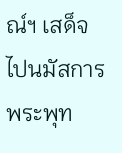ณ์ฯ เสด็จไปนมัสการพระพุท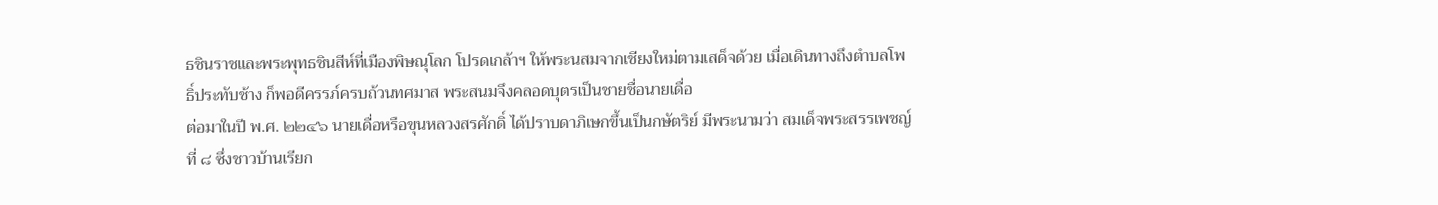ธชินราชและพระพุทธชินสีห์ที่เมืองพิษณุโลก โปรดเกล้าฯ ให้พระนสมจากเชียงใหม่ตามเสด็จด้วย เมื่อเดินทางถึงตำบลโพธิ์ประทับช้าง ก็พอดีครรภ์ครบถ้วนทศมาส พระสนมจึงคลอดบุตรเป็นชายชื่อนายเดื่อ
ต่อมาในปี พ.ศ. ๒๒๔๖ นายเดื่อหรือขุนหลวงสรศักดิ์ ได้ปราบดาภิเษกขึ้นเป็นกษัตริย์ มีพระนามว่า สมเด็จพระสรรเพชญ์ ที่ ๘ ซึ่งชาวบ้านเรียก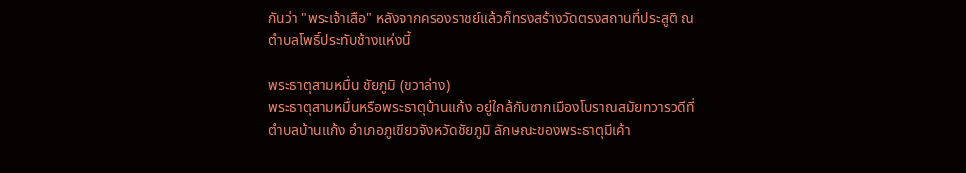กันว่า "พระเจ้าเสือ" หลังจากครองราชย์แล้วก็ทรงสร้างวัดตรงสถานที่ประสูติ ณ ตำบลโพธิ์ประทับช้างแห่งนี้

พระธาตุสามหมื่น ชัยภูมิ (ขวาล่าง)
พระธาตุสามหมื่นหรือพระธาตุบ้านแก้ง อยู่ใกล้กับซากเมืองโบราณสมัยทวารวดีที่ตำบลบ้านแก้ง อำเภอภูเขียวจังหวัดชัยภูมิ ลักษณะของพระธาตุมีเค้า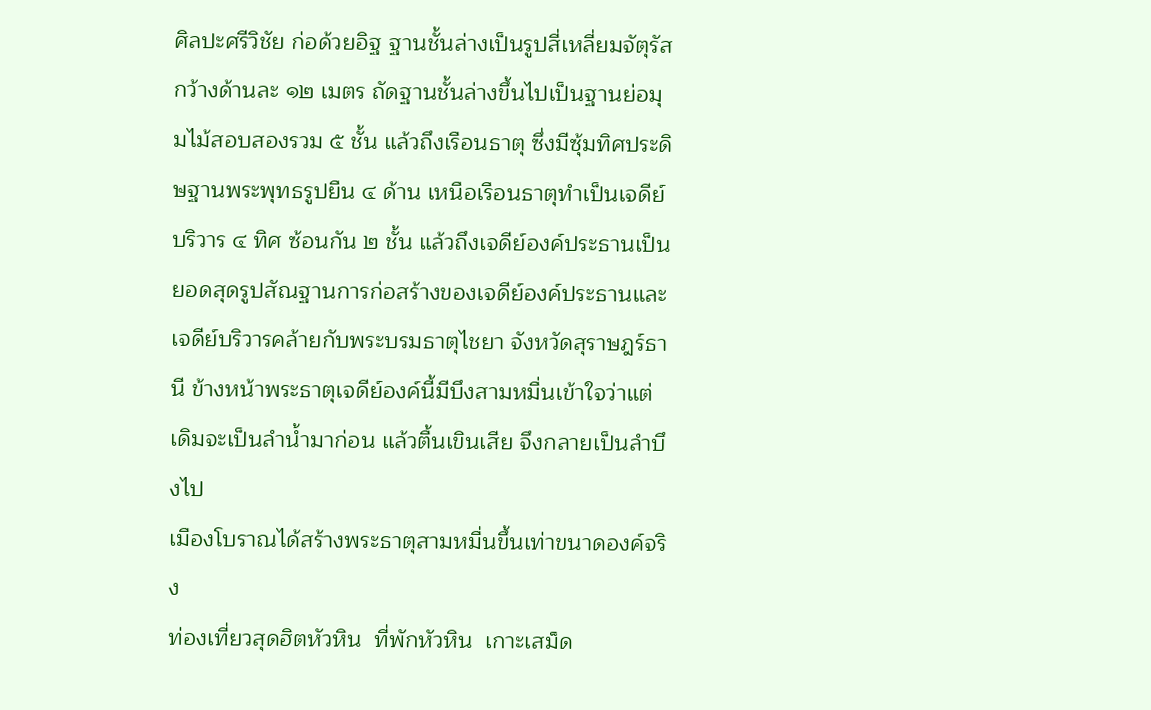ศิลปะศรีวิชัย ก่อด้วยอิฐ ฐานชั้นล่างเป็นรูปสี่เหลี่ยมจัตุรัส กว้างด้านละ ๑๒ เมตร ถัดฐานชั้นล่างขึ้นไปเป็นฐานย่อมุมไม้สอบสองรวม ๕ ชั้น แล้วถึงเรือนธาตุ ซึ่งมีซุ้มทิศประดิษฐานพระพุทธรูปยืน ๔ ด้าน เหนือเรือนธาตุทำเป็นเจดีย์บริวาร ๔ ทิศ ซ้อนกัน ๒ ชั้น แล้วถึงเจดีย์องค์ประธานเป็นยอดสุดรูปสัณฐานการก่อสร้างของเจดีย์องค์ประธานและเจดีย์บริวารคล้ายกับพระบรมธาตุไชยา จังหวัดสุราษฎร์ธานี ข้างหน้าพระธาตุเจดีย์องค์นี้มีบึงสามหมื่นเข้าใจว่าแต่เดิมจะเป็นลำน้ำมาก่อน แล้วตื้นเขินเสีย จึงกลายเป็นลำบึงไป
เมืองโบราณได้สร้างพระธาตุสามหมื่นขึ้นเท่าขนาดองค์จริง
ท่องเที่ยวสุดฮิตหัวหิน  ที่พักหัวหิน  เกาะเสม็ด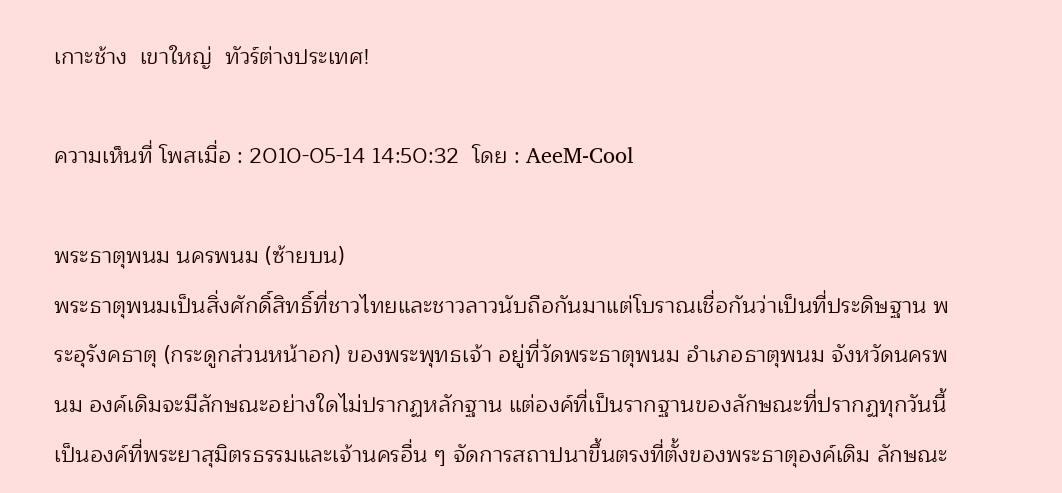เกาะช้าง  เขาใหญ่  ทัวร์ต่างประเทศ!

ความเห็นที่ โพสเมื่อ : 2010-05-14 14:50:32  โดย : AeeM-Cool

พระธาตุพนม นครพนม (ซ้ายบน)
พระธาตุพนมเป็นสิ่งศักดิ์สิทธิ์ที่ชาวไทยและชาวลาวนับถือกันมาแต่โบราณเชื่อกันว่าเป็นที่ประดิษฐาน พระอุรังคธาตุ (กระดูกส่วนหน้าอก) ของพระพุทธเจ้า อยู่ที่วัดพระธาตุพนม อำเภอธาตุพนม จังหวัดนครพนม องค์เดิมจะมีลักษณะอย่างใดไม่ปรากฏหลักฐาน แต่องค์ที่เป็นรากฐานของลักษณะที่ปรากฏทุกวันนี้เป็นองค์ที่พระยาสุมิตรธรรมและเจ้านครอื่น ๆ จัดการสถาปนาขึ้นตรงที่ตั้งของพระธาตุองค์เดิม ลักษณะ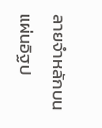ลายจำหลักบนแผ่นอิฐป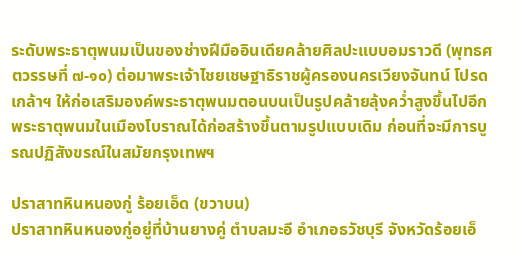ระดับพระธาตุพนมเป็นของช่างฝีมืออินเดียคล้ายศิลปะแบบอมราวดี (พุทธศตวรรษที่ ๗-๑๐) ต่อมาพระเจ้าไชยเชษฐาธิราชผู้ครองนครเวียงจันทน์ โปรดเกล้าฯ ให้ก่อเสริมองค์พระธาตุพนมตอนบนเป็นรูปคล้ายลุ้งคว่ำสูงขึ้นไปอีก
พระธาตุพนมในเมืองโบราณได้ก่อสร้างขึ้นตามรูปแบบเดิม ก่อนที่จะมีการบูรณปฏิสังขรณ์ในสมัยกรุงเทพฯ

ปราสาทหินหนองกู่ ร้อยเอ็ด (ขวาบน)
ปราสาทหินหนองกู่อยู่ที่บ้านยางคู่ ตำบลมะอี อำเภอธวัชบุรี จังหวัดร้อยเอ็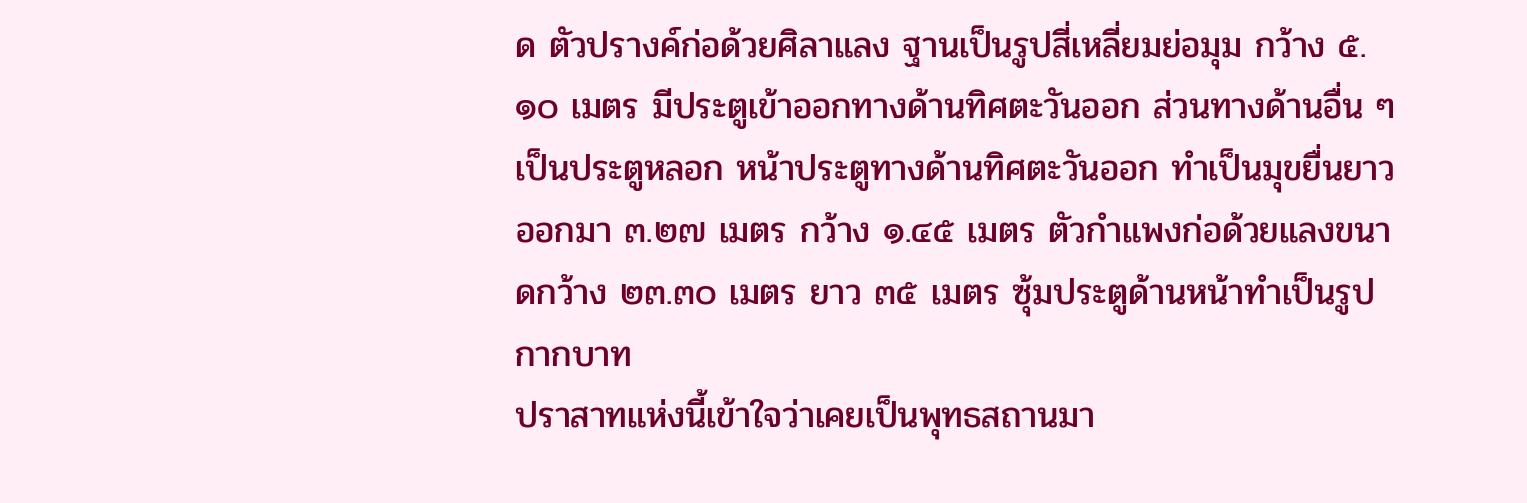ด ตัวปรางค์ก่อด้วยศิลาแลง ฐานเป็นรูปสี่เหลี่ยมย่อมุม กว้าง ๕.๑๐ เมตร มีประตูเข้าออกทางด้านทิศตะวันออก ส่วนทางด้านอื่น ๆ เป็นประตูหลอก หน้าประตูทางด้านทิศตะวันออก ทำเป็นมุขยื่นยาวออกมา ๓.๒๗ เมตร กว้าง ๑.๔๕ เมตร ตัวกำแพงก่อด้วยแลงขนาดกว้าง ๒๓.๓๐ เมตร ยาว ๓๕ เมตร ซุ้มประตูด้านหน้าทำเป็นรูปกากบาท
ปราสาทแห่งนี้เข้าใจว่าเคยเป็นพุทธสถานมา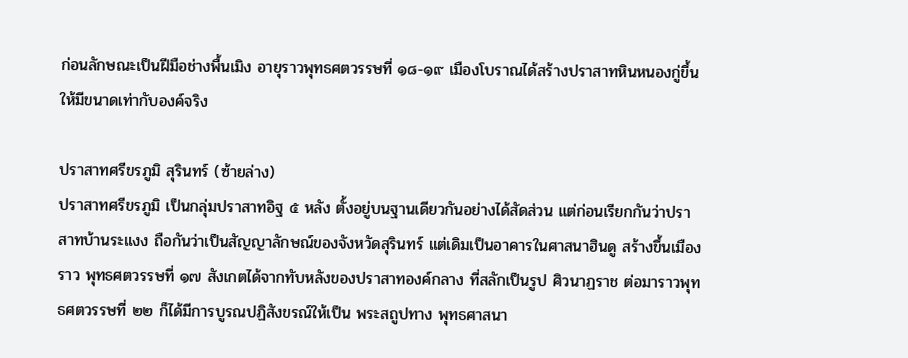ก่อนลักษณะเป็นฝีมือช่างพื้นเมิง อายุราวพุทธศตวรรษที่ ๑๘-๑๙ เมืองโบราณได้สร้างปราสาทหินหนองกู่ขึ้นให้มีขนาดเท่ากับองค์จริง

ปราสาทศรีขรภูมิ สุรินทร์ (ซ้ายล่าง)
ปราสาทศรีขรภูมิ เป็นกลุ่มปราสาทอิฐ ๕ หลัง ตั้งอยู่บนฐานเดียวกันอย่างได้สัดส่วน แต่ก่อนเรียกกันว่าปราสาทบ้านระแงง ถือกันว่าเป็นสัญญาลักษณ์ของจังหวัดสุรินทร์ แต่เดิมเป็นอาคารในศาสนาฮินดู สร้างขึ้นเมืองราว พุทธศตวรรษที่ ๑๗ สังเกตได้จากทับหลังของปราสาทองค์กลาง ที่สลักเป็นรูป ศิวนาฏราช ต่อมาราวพุทธศตวรรษที่ ๒๒ ก็ได้มีการบูรณปฏิสังขรณ์ให้เป็น พระสถูปทาง พุทธศาสนา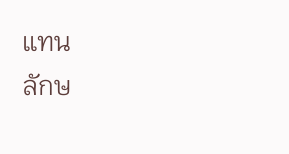แทน
ลักษ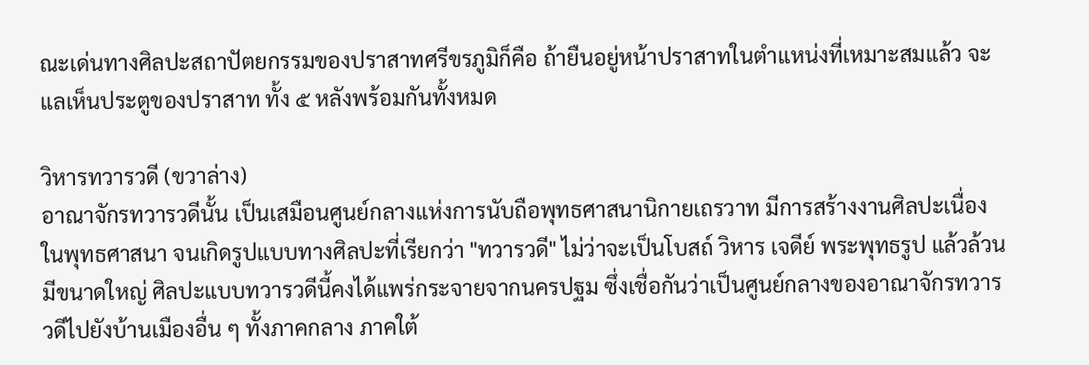ณะเด่นทางศิลปะสถาปัตยกรรมของปราสาทศรีขรภูมิก็คือ ถ้ายืนอยู่หน้าปราสาทในตำแหน่งที่เหมาะสมแล้ว จะแลเห็นประตูของปราสาท ทั้ง ๕ หลังพร้อมกันทั้งหมด

วิหารทวารวดี (ขวาล่าง)
อาณาจักรทวารวดีนั้น เป็นเสมือนศูนย์กลางแห่งการนับถือพุทธศาสนานิกายเถรวาท มีการสร้างงานศิลปะเนื่องในพุทธศาสนา จนเกิดรูปแบบทางศิลปะที่เรียกว่า "ทวารวดี" ไม่ว่าจะเป็นโบสถ์ วิหาร เจดีย์ พระพุทธรูป แล้วล้วนมีขนาดใหญ่ ศิลปะแบบทวารวดีนี้คงได้แพร่กระจายจากนครปฐม ซึ่งเชื่อกันว่าเป็นศูนย์กลางของอาณาจักรทวารวดีไปยังบ้านเมืองอื่น ๆ ทั้งภาคกลาง ภาคใต้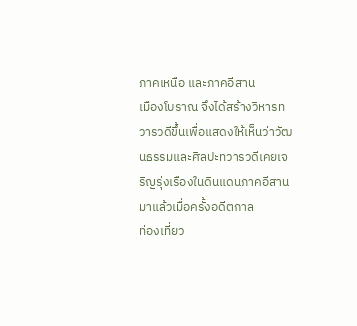ภาคเหนือ และภาคอีสาน
เมืองโบราณ จึงได้สร้างวิหารทวารวดีขึ้นเพื่อแสดงให้เห็นว่าวัฒนธรรมและศิลปะทวารวดีเคยเจริญรุ่งเรืองในดินแดนภาคอีสานมาแล้วเมื่อครั้งอดีตกาล
ท่องเที่ยว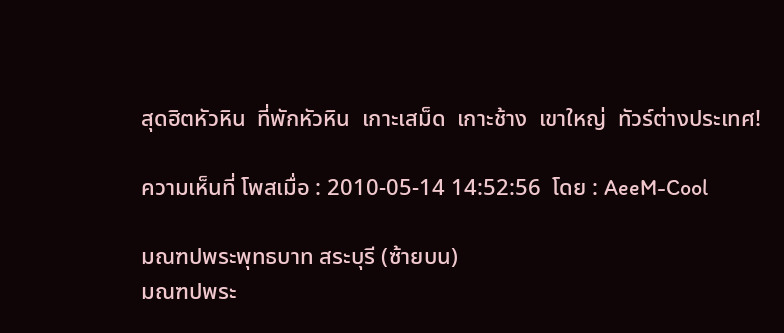สุดฮิตหัวหิน  ที่พักหัวหิน  เกาะเสม็ด  เกาะช้าง  เขาใหญ่  ทัวร์ต่างประเทศ!

ความเห็นที่ โพสเมื่อ : 2010-05-14 14:52:56  โดย : AeeM-Cool

มณฑปพระพุทธบาท สระบุรี (ซ้ายบน)
มณฑปพระ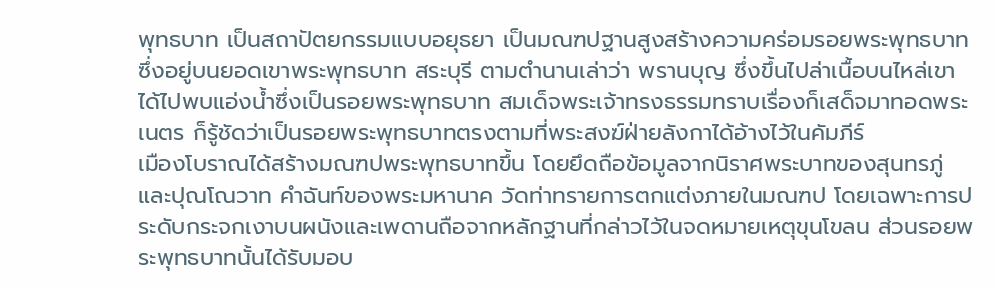พุทธบาท เป็นสถาปัตยกรรมแบบอยุธยา เป็นมณฑปฐานสูงสร้างความคร่อมรอยพระพุทธบาท ซึ่งอยู่บนยอดเขาพระพุทธบาท สระบุรี ตามตำนานเล่าว่า พรานบุญ ซึ่งขึ้นไปล่าเนื้อบนไหล่เขาได้ไปพบแอ่งน้ำซึ่งเป็นรอยพระพุทธบาท สมเด็จพระเจ้าทรงธรรมทราบเรื่องก็เสด็จมาทอดพระเนตร ก็รู้ชัดว่าเป็นรอยพระพุทธบาทตรงตามที่พระสงฆ์ฝ่ายลังกาได้อ้างไว้ในคัมภีร์
เมืองโบราณได้สร้างมณฑปพระพุทธบาทขึ้น โดยยึดถือข้อมูลจากนิราศพระบาทของสุนทรภู่และปุณโณวาท คำฉันท์ของพระมหานาค วัดท่าทรายการตกแต่งภายในมณฑป โดยเฉพาะการประดับกระจกเงาบนผนังและเพดานถือจากหลักฐานที่กล่าวไว้ในจดหมายเหตุขุนโขลน ส่วนรอยพระพุทธบาทนั้นได้รับมอบ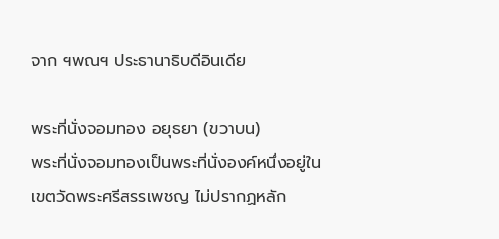จาก ฯพณฯ ประธานาธิบดีอินเดีย

พระที่นั่งจอมทอง อยุธยา (ขวาบน)
พระที่นั่งจอมทองเป็นพระที่นั่งองค์หนึ่งอยู่ในเขตวัดพระศรีสรรเพชญ ไม่ปรากฏหลัก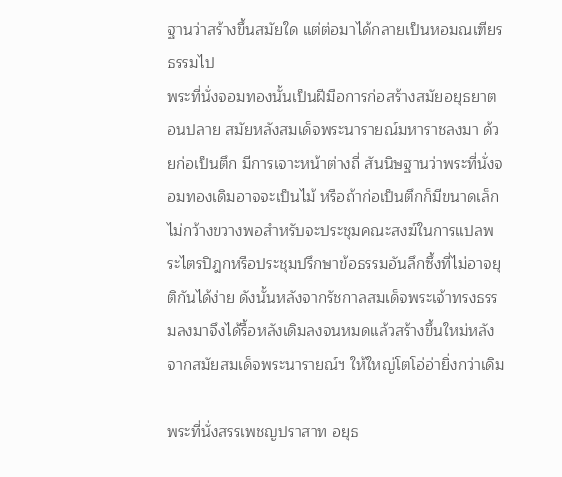ฐานว่าสร้างขึ้นสมัยใด แต่ต่อมาได้กลายเป็นหอมณเฑียรธรรมไป
พระที่นั่งจอมทองนั้นเป็นฝีมือการก่อสร้างสมัยอยุธยาตอนปลาย สมัยหลังสมเด็จพระนารายณ์มหาราชลงมา ด้วยก่อเป็นตึก มีการเจาะหน้าต่างถี่ สันนิษฐานว่าพระที่นั่งจอมทองเดิมอาจจะเป็นไม้ หรือถ้าก่อเป็นตึกก็มีขนาดเล็กไม่กว้างขวางพอสำหรับจะประชุมคณะสงฆ์ในการแปลพระไตรปิฎกหรือประชุมปรึกษาข้อธรรมอันลึกซึ้งที่ไม่อาจยุติกันได้ง่าย ดังนั้นหลังจากรัชกาลสมเด็จพระเจ้าทรงธรรมลงมาจึงได้รื้อหลังเดิมลงจนหมดแล้วสร้างขึ้นใหม่หลังจากสมัยสมเด็จพระนารายณ์ฯ ให้ใหญ่โตโอ่อ่ายิ่งกว่าเดิม

พระที่นั่งสรรเพชญปราสาท อยุธ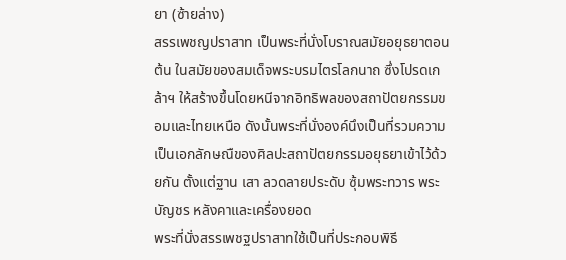ยา (ซ้ายล่าง)
สรรเพชญปราสาท เป็นพระที่นั่งโบราณสมัยอยุธยาตอนต้น ในสมัยของสมเด็จพระบรมไตรโลกนาถ ซึ่งโปรดเกล้าฯ ให้สร้างขึ้นโดยหนีจากอิทธิพลของสถาปัตยกรรมขอมและไทยเหนือ ดังนั้นพระที่นั่งองค์นึงเป็นที่รวมความเป็นเอกลักษณืของศิลปะสถาปัตยกรรมอยุธยาเข้าไว้ด้วยกัน ตั้งแต่ฐาน เสา ลวดลายประดับ ซุ้มพระทวาร พระบัญชร หลังคาและเครื่องยอด
พระที่นั่งสรรเพชฐปราสาทใช้เป็นที่ประกอบพิธี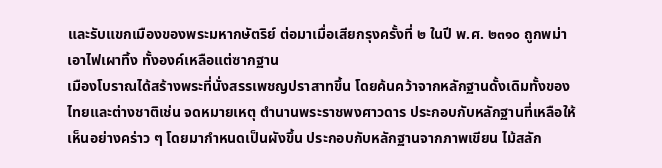และรับแขกเมืองของพระมหากษัตริย์ ต่อมาเมื่อเสียกรุงครั้งที่ ๒ ในปี พ.ศ. ๒๓๑๐ ถูกพม่าเอาไฟเผาทิ้ง ทั้งองค์เหลือแต่ซากฐาน
เมืองโบราณได้สร้างพระที่นั่งสรรเพชญปราสาทขึ้น โดยค้นคว้าจากหลักฐานดั้งเดิมทั้งของไทยและต่างชาติเช่น จดหมายเหตุ ตำนานพระราชพงศาวดาร ประกอบกับหลักฐานที่เหลือให้เห็นอย่างคร่าว ๆ โดยมากำหนดเป็นผังขึ้น ประกอบกับหลักฐานจากภาพเขียน ไม้สลัก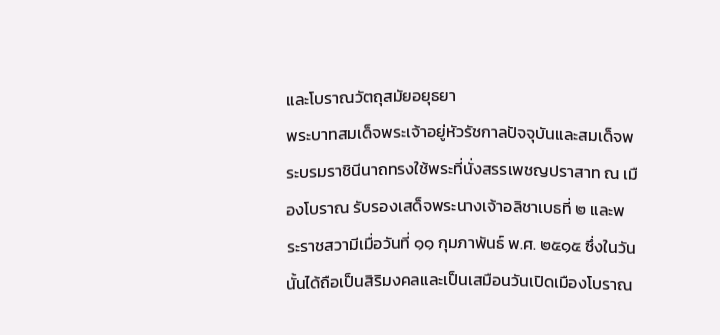และโบราณวัตถุสมัยอยุธยา
พระบาทสมเด็จพระเจ้าอยู่หัวรัชกาลปัจจุบันและสมเด็จพระบรมราชินีนาถทรงใช้พระที่นั่งสรรเพชญปราสาท ณ เมืองโบราณ รับรองเสด็จพระนางเจ้าอลิชาเบธที่ ๒ และพระราชสวามีเมื่อวันที่ ๑๑ กุมภาพันธ์ พ.ศ. ๒๕๑๕ ซึ่งในวันนั้นได้ถือเป็นสิริมงคลและเป็นเสมือนวันเปิดเมืองโบราณ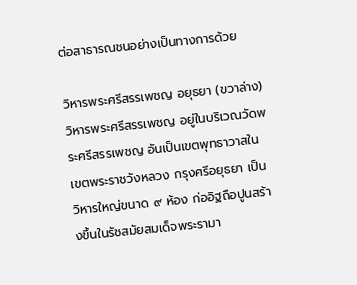ต่อสาธารณชนอย่างเป็นทางการด้วย

วิหารพระศรีสรรเพชญ อยุธยา (ขวาล่าง)
วิหารพระศรีสรรเพชญ อยู่ในบริเวณวัดพระศรีสรรเพชญ อันเป็นเขตพุทธาวาสในเขตพระราชวังหลวง กรุงศรีอยุธยา เป็นวิหารใหญ่ขนาด ๙ ห้อง ก่ออิฐถือปูนสร้างขึ้นในรัชสมัยสมเด็จพระรามา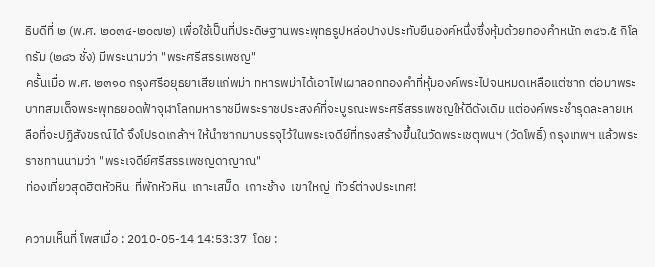ธิบดีที่ ๒ (พ.ศ. ๒๐๓๔-๒๐๗๒) เพื่อใช้เป็นที่ประดิษฐานพระพุทธรูปหล่อปางประทับยืนองค์หนึ่งซึ่งหุ้มด้วยทองคำหนัก ๓๔๖.๕ กิโลกรัม (๒๘๖ ชั่ง) มีพระนามว่า "พระศรีสรรเพชญ"
ครั้นเมื่อ พ.ศ. ๒๓๑๐ กรุงศรีอยุธยาเสียแก่พม่า ทหารพม่าได้เอาไฟเผาลอกทองคำที่หุ้มองค์พระไปจนหมดเหลือแต่ซาก ต่อมาพระบาทสมเด็จพระพุทธยอดฟ้าจุฬาโลกมหาราชมีพระราชประสงค์ที่จะบูรณะพระศรีสรรเพชญให้ดีดังเดิม แต่องค์พระชำรุดละลายเหลือที่จะปฏิสังขรณ์ได้ จึงโปรดเกล้าฯ ให้นำซากมาบรรจุไว้ในพระเจดีย์ที่ทรงสร้างขึ้นในวัดพระเชตุพนฯ (วัดโพธิ์) กรุงเทพฯ แล้วพระราชทานนามว่า "พระเจดีย์ศรีสรรเพชญดาญาณ"
ท่องเที่ยวสุดฮิตหัวหิน  ที่พักหัวหิน  เกาะเสม็ด  เกาะช้าง  เขาใหญ่  ทัวร์ต่างประเทศ!

ความเห็นที่ โพสเมื่อ : 2010-05-14 14:53:37  โดย :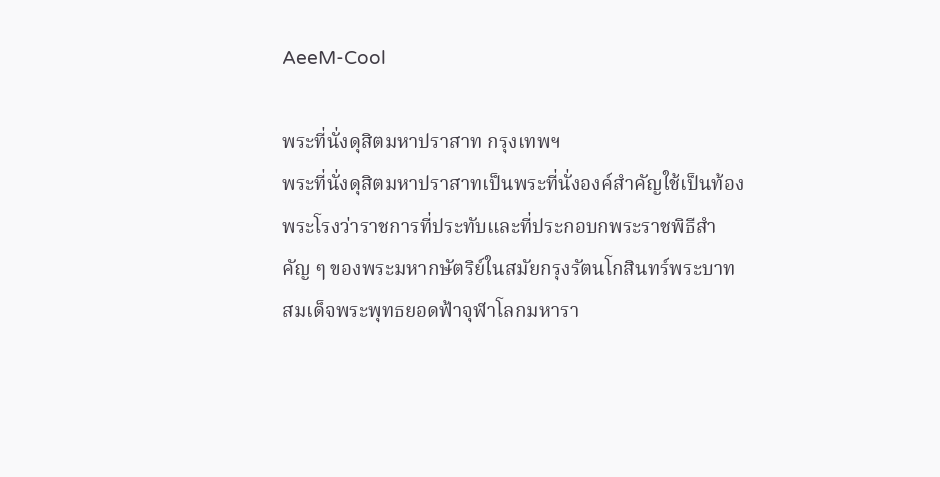AeeM-Cool

พระที่นั่งดุสิตมหาปราสาท กรุงเทพฯ
พระที่นั่งดุสิตมหาปราสาทเป็นพระที่นั่งองค์สำคัญใช้เป็นท้องพระโรงว่าราชการที่ประทับและที่ประกอบกพระราชพิธีสำคัญ ๆ ของพระมหากษัตริย์ในสมัยกรุงรัตนโกสินทร์พระบาทสมเด็จพระพุทธยอดฟ้าจุฬาโลกมหารา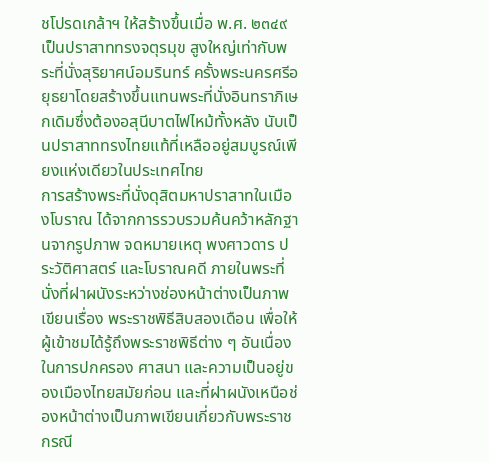ชโปรดเกล้าฯ ให้สร้างขึ้นเมื่อ พ.ศ. ๒๓๔๙ เป็นปราสาททรงจตุรมุข สูงใหญ่เท่ากับพระที่นั่งสุริยาศน์อมรินทร์ ครั้งพระนครศรีอยุธยาโดยสร้างขึ้นแทนพระที่นั่งอินทราภิเษกเดิมซึ่งต้องอสุนีบาตไฟไหม้ทั้งหลัง นับเป็นปราสาททรงไทยแท้ที่เหลืออยู่สมบูรณ์เพียงแห่งเดียวในประเทศไทย
การสร้างพระที่นั่งดุสิตมหาปราสาทในเมืองโบราณ ได้จากการรวบรวมค้นคว้าหลักฐานจากรูปภาพ จดหมายเหตุ พงศาวดาร ประวัติศาสตร์ และโบราณคดี ภายในพระที่นั่งที่ฝาผนังระหว่างช่องหน้าต่างเป็นภาพเขียนเรื่อง พระราชพิธีสิบสองเดือน เพื่อให้ผู้เข้าชมได้รู้ถึงพระราชพิธีต่าง ๆ อันเนื่องในการปกครอง ศาสนา และความเป็นอยู่ของเมืองไทยสมัยก่อน และที่ฝาผนังเหนือช่องหน้าต่างเป็นภาพเขียนเกี่ยวกับพระราชกรณี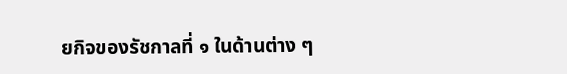ยกิจของรัชกาลที่ ๑ ในด้านต่าง ๆ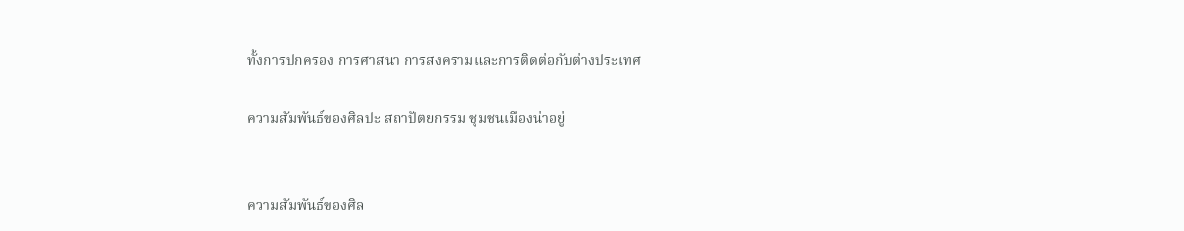ทั้งการปกครอง การศาสนา การสงครามและการติดต่อกับต่างประเทศ

ความสัมพันธ์ของศิลปะ สถาปัตยกรรม ชุมชนเมืองน่าอยู่


ความสัมพันธ์ของศิล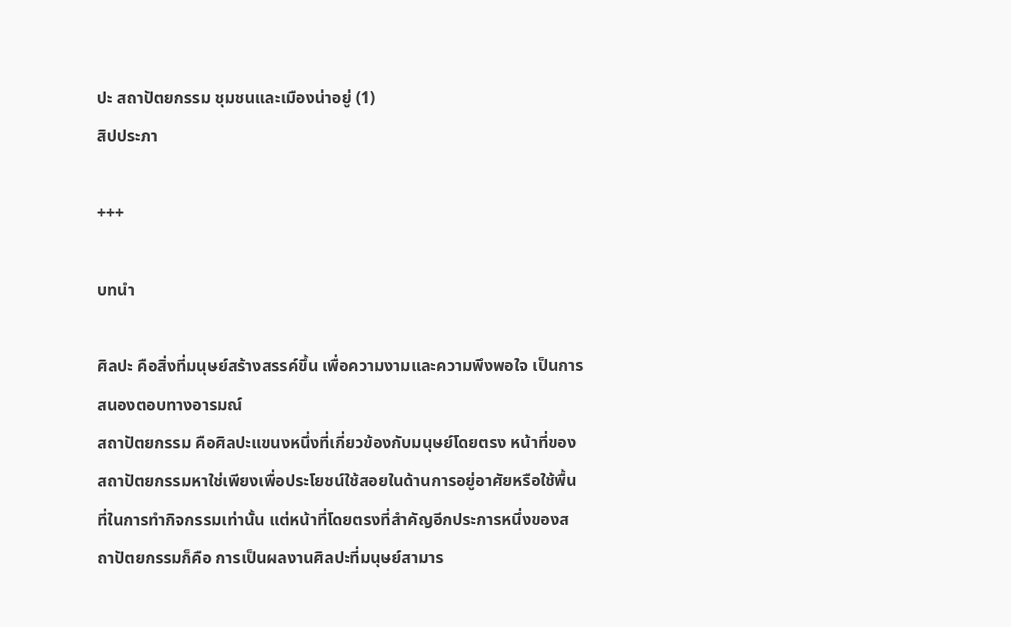ปะ สถาปัตยกรรม ชุมชนและเมืองน่าอยู่ (1)
สิปประภา

+++

บทนำ

ศิลปะ คือสิ่งที่มนุษย์สร้างสรรค์ขึ้น เพื่อความงามและความพึงพอใจ เป็นการสนองตอบทางอารมณ์
สถาปัตยกรรม คือศิลปะแขนงหนึ่งที่เกี่ยวข้องกับมนุษย์โดยตรง หน้าที่ของสถาปัตยกรรมหาใช่เพียงเพื่อประโยชน์ใช้สอยในด้านการอยู่อาศัยหรือใช้พื้นที่ในการทำกิจกรรมเท่านั้น แต่หน้าที่โดยตรงที่สำคัญอีกประการหนึ่งของสถาปัตยกรรมก็คือ การเป็นผลงานศิลปะที่มนุษย์สามาร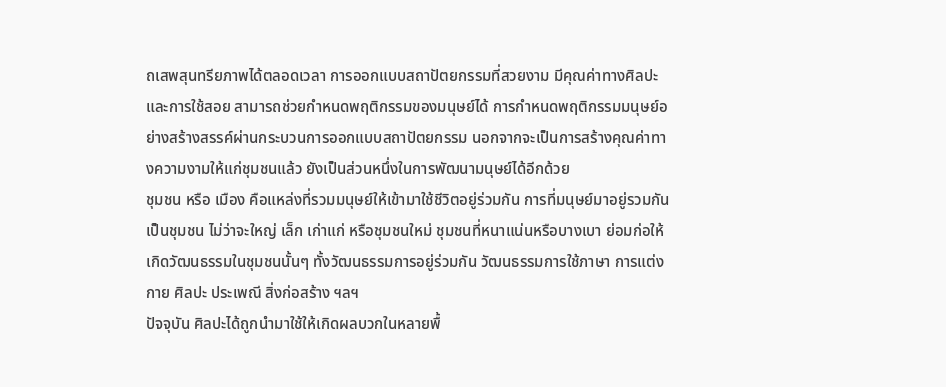ถเสพสุนทรียภาพได้ตลอดเวลา การออกแบบสถาปัตยกรรมที่สวยงาม มีคุณค่าทางศิลปะและการใช้สอย สามารถช่วยกำหนดพฤติกรรมของมนุษย์ได้ การกำหนดพฤติกรรมมนุษย์อย่างสร้างสรรค์ผ่านกระบวนการออกแบบสถาปัตยกรรม นอกจากจะเป็นการสร้างคุณค่าทางความงามให้แก่ชุมชนแล้ว ยังเป็นส่วนหนึ่งในการพัฒนามนุษย์ได้อีกด้วย
ชุมชน หรือ เมือง คือแหล่งที่รวมมนุษย์ให้เข้ามาใช้ชีวิตอยู่ร่วมกัน การที่มนุษย์มาอยู่รวมกันเป็นชุมชน ไม่ว่าจะใหญ่ เล็ก เก่าแก่ หรือชุมชนใหม่ ชุมชนที่หนาแน่นหรือบางเบา ย่อมก่อให้เกิดวัฒนธรรมในชุมชนนั้นๆ ทั้งวัฒนธรรมการอยู่ร่วมกัน วัฒนธรรมการใช้ภาษา การแต่งกาย ศิลปะ ประเพณี สิ่งก่อสร้าง ฯลฯ
ปัจจุบัน ศิลปะได้ถูกนำมาใช้ให้เกิดผลบวกในหลายพื้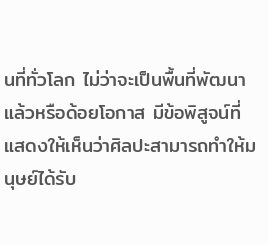นที่ทั่วโลก ไม่ว่าจะเป็นพื้นที่พัฒนาแล้วหรือด้อยโอกาส มีข้อพิสูจน์ที่แสดงให้เห็นว่าศิลปะสามารถทำให้มนุษย์ได้รับ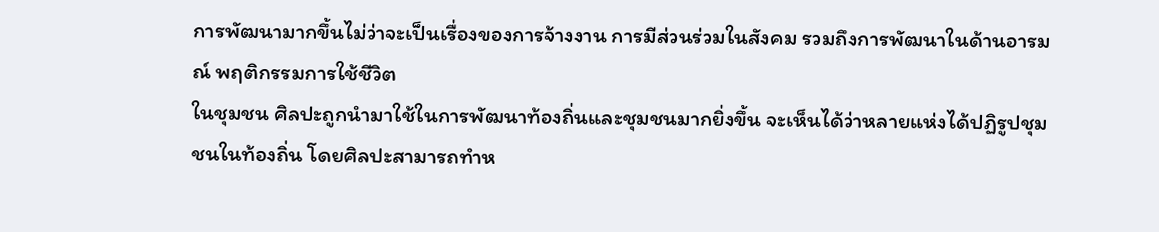การพัฒนามากขึ้นไม่ว่าจะเป็นเรื่องของการจ้างงาน การมีส่วนร่วมในสังคม รวมถึงการพัฒนาในด้านอารมณ์ พฤติกรรมการใช้ชีวิต
ในชุมชน ศิลปะถูกนำมาใช้ในการพัฒนาท้องถิ่นและชุมชนมากยิ่งขึ้น จะเห็นได้ว่าหลายแห่งได้ปฏิรูปชุมชนในท้องถิ่น โดยศิลปะสามารถทำห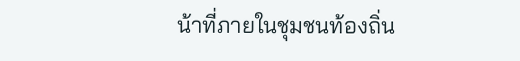น้าที่ภายในชุมชนท้องถิ่น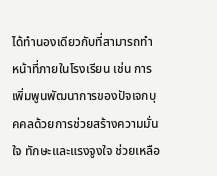ได้ทำนองเดียวกับที่สามารถทำหน้าที่ภายในโรงเรียน เช่น การเพิ่มพูนพัฒนาการของปัจเจกบุคคลด้วยการช่วยสร้างความมั่นใจ ทักษะและแรงจูงใจ ช่วยเหลือ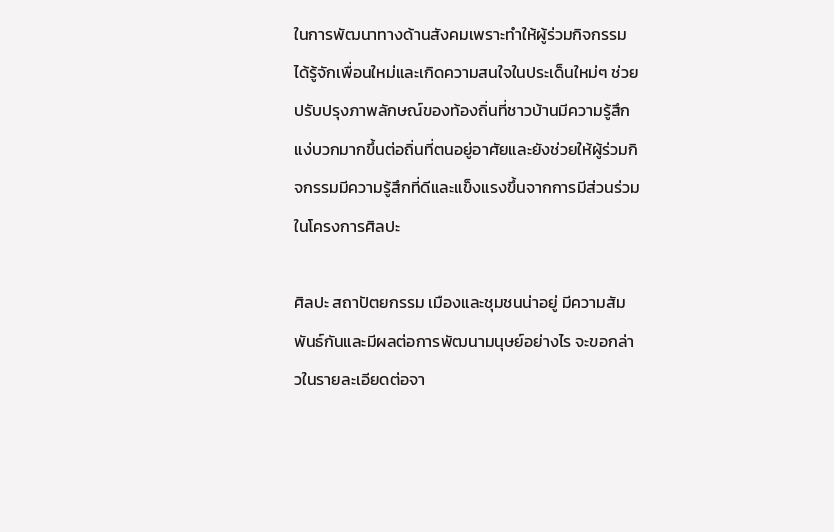ในการพัฒนาทางด้านสังคมเพราะทำให้ผู้ร่วมกิจกรรมได้รู้จักเพื่อนใหม่และเกิดความสนใจในประเด็นใหม่ๆ ช่วยปรับปรุงภาพลักษณ์ของท้องถิ่นที่ชาวบ้านมีความรู้สึกแง่บวกมากขึ้นต่อถิ่นที่ตนอยู่อาศัยและยังช่วยให้ผู้ร่วมกิจกรรมมีความรู้สึกที่ดีและแข็งแรงขึ้นจากการมีส่วนร่วมในโครงการศิลปะ

ศิลปะ สถาปัตยกรรม เมืองและชุมชนน่าอยู่ มีความสัมพันธ์กันและมีผลต่อการพัฒนามนุษย์อย่างไร จะขอกล่าวในรายละเอียดต่อจา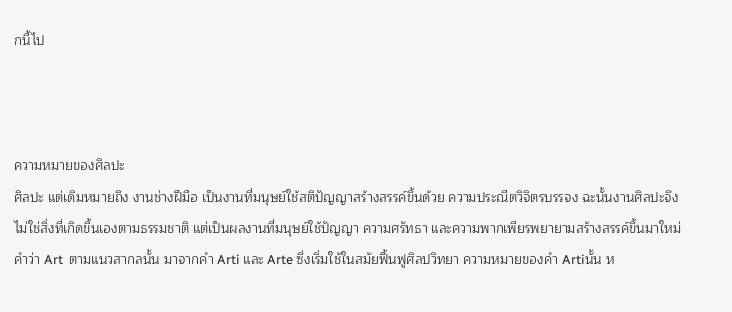กนี้ไป



ความหมายของศิลปะ
ศิลปะ แต่เดิมหมายถึง งานช่างฝีมือ เป็นงานที่มนุษย์ใช้สติปัญญาสร้างสรรค์ขึ้นด้วย ความประณีตวิจิตรบรรจง ฉะนั้นงานศิลปะจึงไม่ใช่สิ่งที่เกิดขึ้นเองตามธรรมชาติ แต่เป็นผลงานที่มนุษย์ใช้ปัญญา ความศรัทธา และความพากเพียรพยายามสร้างสรรค์ขึ้นมาใหม่
คำว่า Art  ตามแนวสากลนั้น มาจากคำ Arti และ Arte ซึ่งเริ่มใช้ในสมัยฟื้นฟูศิลปวิทยา ความหมายของคำ Artiนั้น ห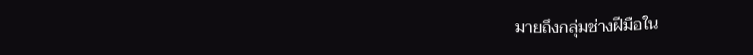มายถึงกลุ่มช่างฝีมือใน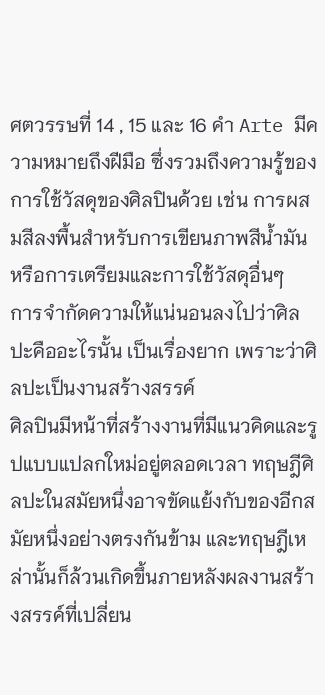ศตวรรษที่ 14 , 15 และ 16 คำ Arte มีความหมายถึงฝีมือ ซึ่งรวมถึงความรู้ของการใช้วัสดุของศิลปินด้วย เช่น การผสมสีลงพื้นสำหรับการเขียนภาพสีน้ำมัน หรือการเตรียมและการใช้วัสดุอื่นๆ
การจำกัดความให้แน่นอนลงไปว่าศิลปะคืออะไรนั้น เป็นเรื่องยาก เพราะว่าศิลปะเป็นงานสร้างสรรค์
ศิลปินมีหน้าที่สร้างงานที่มีแนวคิดและรูปแบบแปลกใหม่อยู่ตลอดเวลา ทฤษฎีศิลปะในสมัยหนึ่งอาจขัดแย้งกับของอีกสมัยหนึ่งอย่างตรงกันข้าม และทฤษฎีเหล่านั้นก็ล้วนเกิดขึ้นภายหลังผลงานสร้างสรรค์ที่เปลี่ยน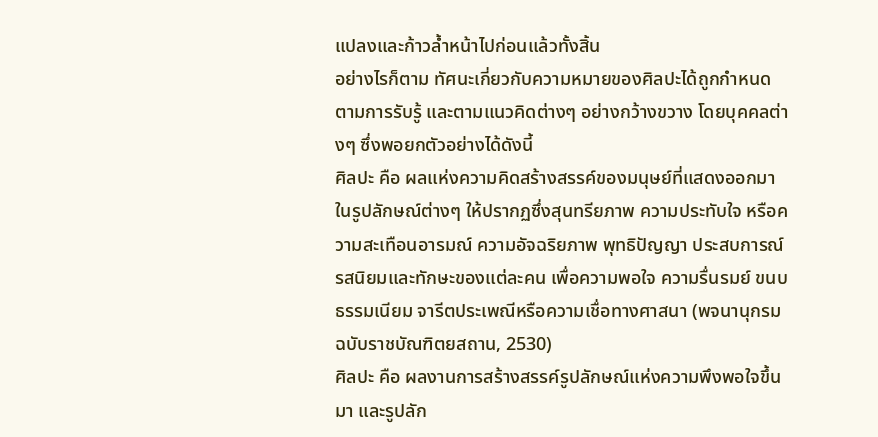แปลงและก้าวล้ำหน้าไปก่อนแล้วทั้งสิ้น
อย่างไรก็ตาม ทัศนะเกี่ยวกับความหมายของศิลปะได้ถูกกำหนดตามการรับรู้ และตามแนวคิดต่างๆ อย่างกว้างขวาง โดยบุคคลต่างๆ ซึ่งพอยกตัวอย่างได้ดังนี้
ศิลปะ คือ ผลแห่งความคิดสร้างสรรค์ของมนุษย์ที่แสดงออกมาในรูปลักษณ์ต่างๆ ให้ปรากฏซึ่งสุนทรียภาพ ความประทับใจ หรือความสะเทือนอารมณ์ ความอัจฉริยภาพ พุทธิปัญญา ประสบการณ์ รสนิยมและทักษะของแต่ละคน เพื่อความพอใจ ความรื่นรมย์ ขนบธรรมเนียม จารีตประเพณีหรือความเชื่อทางศาสนา (พจนานุกรม ฉบับราชบัณฑิตยสถาน, 2530)
ศิลปะ คือ ผลงานการสร้างสรรค์รูปลักษณ์แห่งความพึงพอใจขึ้นมา และรูปลัก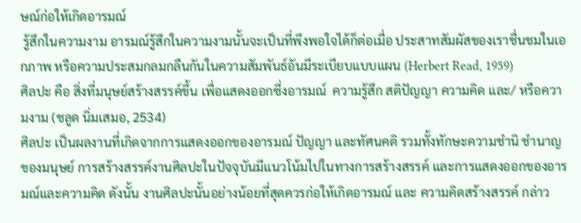ษณ์ก่อให้เกิดอารมณ์
 รู้สึกในความงาม อารมณ์รู้สึกในความงามนั้นจะเป็นที่พึงพอใจได้ก็ต่อเมื่อ ประสาทสัมผัสของเราชื่นชมในเอกภาพ หรือความประสมกลมกลืนกันในความสัมพันธ์อันมีระเบียบแบบแผน (Herbert Read, 1959)
ศิลปะ คือ สิ่งที่มนุษย์สร้างสรรค์ขึ้น เพื่อแสดงออกซึ่งอารมณ์  ความรู้สึก สติปัญญา ความคิด และ/ หรือความงาม (ชลูด นิ่มเสมอ, 2534)
ศิลปะ เป็นผลงานที่เกิดจากการแสดงออกของอารมณ์ ปัญญา และทัศนคติ รวมทั้งทักษะความชำนิ ชำนาญของมนุษย์ การสร้างสรรค์งานศิลปะในปัจจุบันมีแนวโน้มไปในทางการสร้างสรรค์ และการแสดงออกของอารมณ์และความคิด ดังนั้น งานศิลปะนั้นอย่างน้อยที่สุดควรก่อให้เกิดอารมณ์ และ ความคิดสร้างสรรค์ กล่าว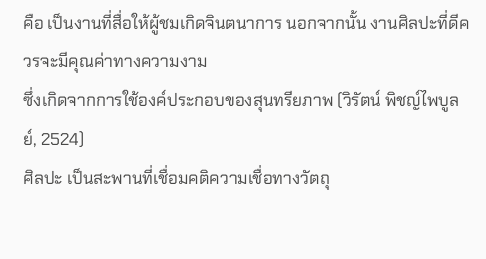คือ เป็นงานที่สื่อให้ผู้ชมเกิดจินตนาการ นอกจากนั้น งานศิลปะที่ดีควรจะมีคุณค่าทางความงาม
ซึ่งเกิดจากการใช้องค์ประกอบของสุนทรียภาพ (วิรัตน์ พิชญ์ไพบูลย์, 2524)
ศิลปะ เป็นสะพานที่เชื่อมคติความเชื่อทางวัตถุ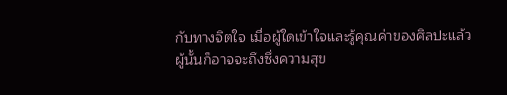กับทางจิตใจ เมื่อผู้ใดเข้าใจและรู้คุณค่าของศิลปะแล้ว ผู้นั้นก็อาจจะถึงซึ่งความสุข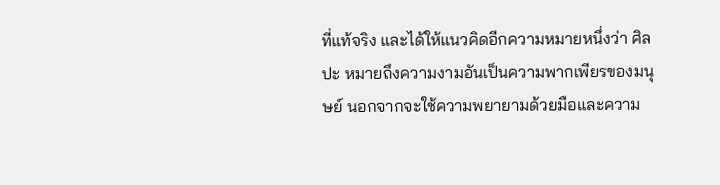ที่แท้จริง และได้ให้แนวคิดอีกความหมายหนึ่งว่า ศิลปะ หมายถึงความงามอันเป็นความพากเพียรของมนุษย์ นอกจากจะใช้ความพยายามด้วยมือและความ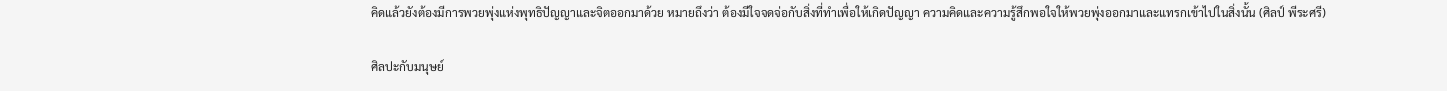คิดแล้วยังต้องมีการพวยพุ่งแห่งพุทธิปัญญาและจิตออกมาด้วย หมายถึงว่า ต้องมีใจจดจ่อกับสิ่งที่ทำเพื่อให้เกิดปัญญา ความคิดและความรู้สึกพอใจให้พวยพุ่งออกมาและแทรกเข้าไปในสิ่งนั้น (ศิลป์ พีระศรี)

ศิลปะกับมนุษย์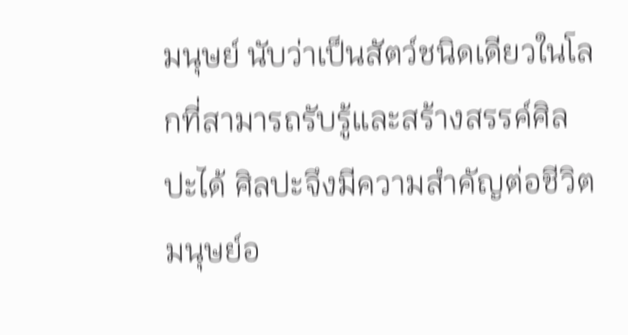มนุษย์ นับว่าเป็นสัตว์ชนิดเดียวในโลกที่สามารถรับรู้และสร้างสรรค์ศิลปะได้ ศิลปะจึงมีความสำคัญต่อชีวิตมนุษย์อ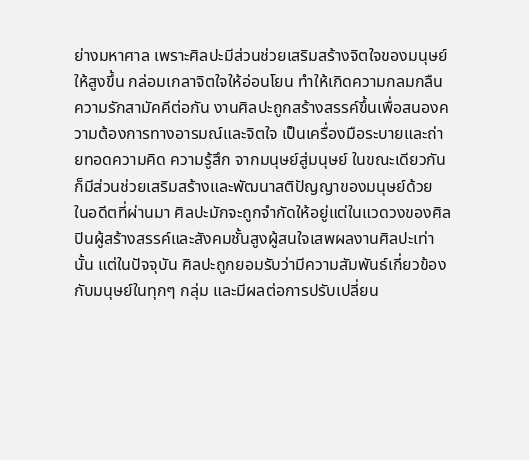ย่างมหาศาล เพราะศิลปะมีส่วนช่วยเสริมสร้างจิตใจของมนุษย์ให้สูงขึ้น กล่อมเกลาจิตใจให้อ่อนโยน ทำให้เกิดความกลมกลืน ความรักสามัคคีต่อกัน งานศิลปะถูกสร้างสรรค์ขึ้นเพื่อสนองความต้องการทางอารมณ์และจิตใจ เป็นเครื่องมือระบายและถ่ายทอดความคิด ความรู้สึก จากมนุษย์สู่มนุษย์ ในขณะเดียวกันก็มีส่วนช่วยเสริมสร้างและพัฒนาสติปัญญาของมนุษย์ด้วย
ในอดีตที่ผ่านมา ศิลปะมักจะถูกจำกัดให้อยู่แต่ในแวดวงของศิลปินผู้สร้างสรรค์และสังคมชั้นสูงผู้สนใจเสพผลงานศิลปะเท่านั้น แต่ในปัจจุบัน ศิลปะถูกยอมรับว่ามีความสัมพันธ์เกี่ยวข้องกับมนุษย์ในทุกๆ กลุ่ม และมีผลต่อการปรับเปลี่ยน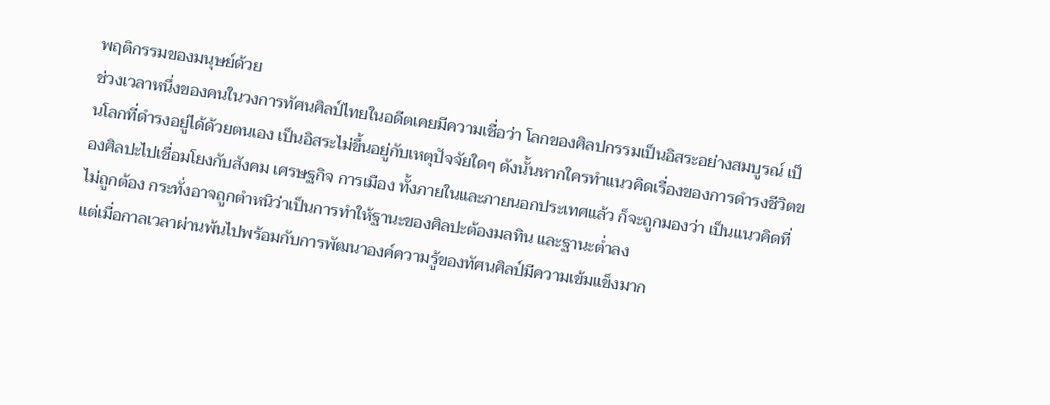พฤติกรรมของมนุษย์ด้วย
ช่วงเวลาหนึ่งของคนในวงการทัศนศิลป์ไทยในอดีตเคยมีความเชื่อว่า โลกของศิลปกรรมเป็นอิสระอย่างสมบูรณ์ เป็นโลกที่ดำรงอยู่ได้ด้วยตนเอง เป็นอิสระไม่ขึ้นอยู่กับเหตุปัจจัยใดๆ ดังนั้นหากใครทำแนวคิดเรื่องของการดำรงชีวิตของศิลปะไปเชื่อมโยงกับสังคม เศรษฐกิจ การเมือง ทั้งภายในและภายนอกประเทศแล้ว ก็จะถูกมองว่า เป็นแนวคิดที่ไม่ถูกต้อง กระทั่งอาจถูกตำหนิว่าเป็นการทำให้ฐานะของศิลปะต้องมลทิน และฐานะต่ำลง
แต่เมื่อกาลเวลาผ่านพ้นไปพร้อมกับการพัฒนาองค์ความรู้ของทัศนศิลป์มีความเข้มแข็งมาก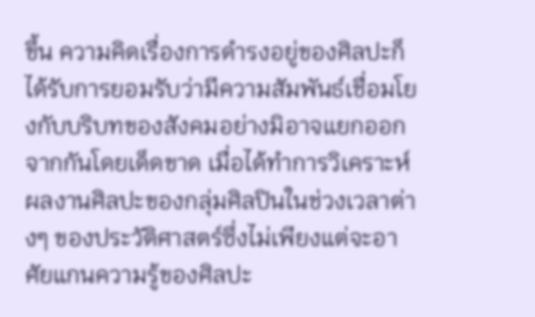ขึ้น ความคิดเรื่องการดำรงอยู่ของศิลปะก็ได้รับการยอมรับว่ามีความสัมพันธ์เชื่อมโยงกับบริบทของสังคมอย่างมิอาจแยกออกจากกันโดยเด็ดขาด เมื่อได้ทำการวิเคราะห์ผลงานศิลปะของกลุ่มศิลปินในช่วงเวลาต่างๆ ของประวัติศาสตร์ซึ่งไม่เพียงแต่จะอาศัยแกนความรู้ของศิลปะ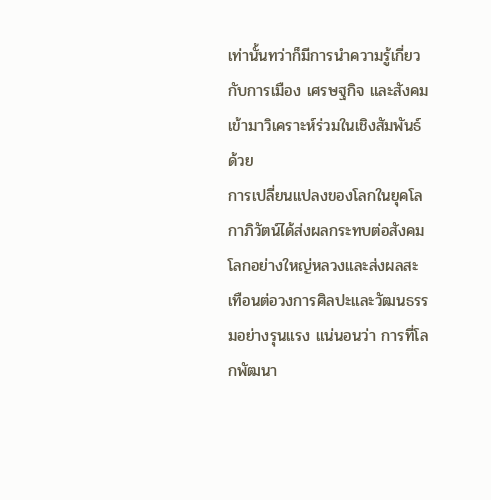เท่านั้นทว่าก็มีการนำความรู้เกี่ยวกับการเมือง เศรษฐกิจ และสังคมเข้ามาวิเคราะห์ร่วมในเชิงสัมพันธ์ด้วย
การเปลี่ยนแปลงของโลกในยุคโลกาภิวัตน์ได้ส่งผลกระทบต่อสังคมโลกอย่างใหญ่หลวงและส่งผลสะเทือนต่อวงการศิลปะและวัฒนธรรมอย่างรุนแรง แน่นอนว่า การที่โลกพัฒนา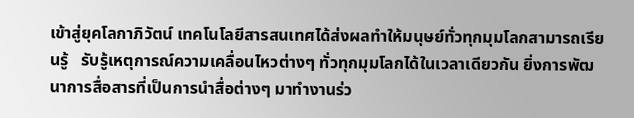เข้าสู่ยุคโลกาภิวัตน์ เทคโนโลยีสารสนเทศได้ส่งผลทำให้มนุษย์ทั่วทุกมุมโลกสามารถเรียนรู้   รับรู้เหตุการณ์ความเคลื่อนไหวต่างๆ ทั่วทุกมุมโลกได้ในเวลาเดียวกัน ยิ่งการพัฒนาการสื่อสารที่เป็นการนำสื่อต่างๆ มาทำงานร่ว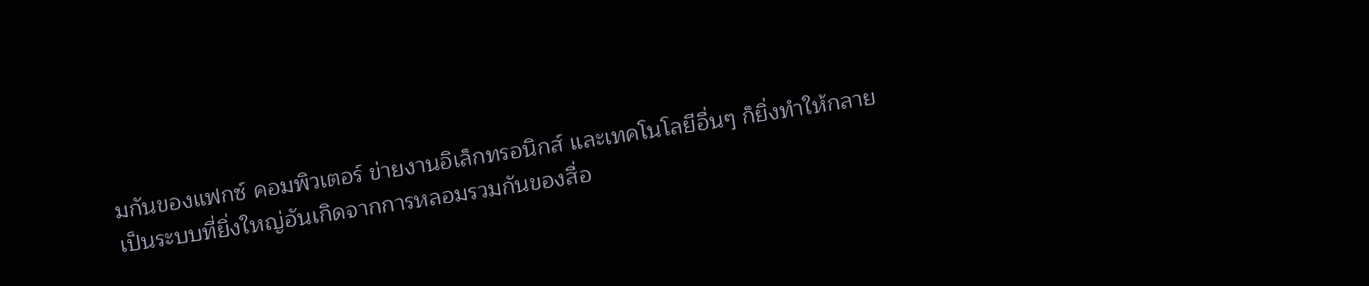มกันของแฟกซ์ คอมพิวเตอร์ ข่ายงานอิเล็กทรอนิกส์ และเทคโนโลยีอื่นๆ ก็ยิ่งทำให้กลายเป็นระบบที่ยิ่งใหญ่อันเกิดจากการหลอมรวมกันของสื่อ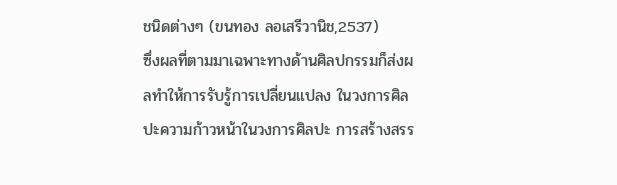ชนิดต่างๆ (ขนทอง ลอเสรีวานิช,2537)
ซึ่งผลที่ตามมาเฉพาะทางด้านศิลปกรรมก็ส่งผลทำให้การรับรู้การเปลี่ยนแปลง ในวงการศิลปะความก้าวหน้าในวงการศิลปะ การสร้างสรร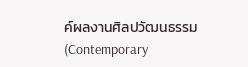ค์ผลงานศิลปวัฒนธรรม (Contemporary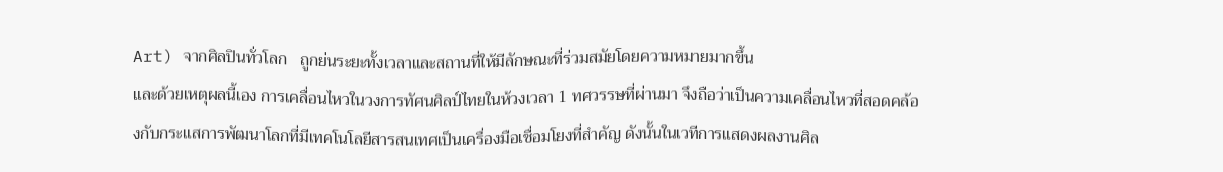Art) จากศิลปินทั่วโลก   ถูกย่นระยะทั้งเวลาและสถานที่ให้มีลักษณะที่ร่วมสมัยโดยความหมายมากขึ้น
และด้วยเหตุผลนี้เอง การเคลื่อนไหวในวงการทัศนศิลป์ไทยในห้วงเวลา 1 ทศวรรษที่ผ่านมา จึงถือว่าเป็นความเคลื่อนไหวที่สอดคล้องกับกระแสการพัฒนาโลกที่มีเทคโนโลยีสารสนเทศเป็นเครื่องมือเชื่อมโยงที่สำคัญ ดังนั้นในเวทีการแสดงผลงานศิล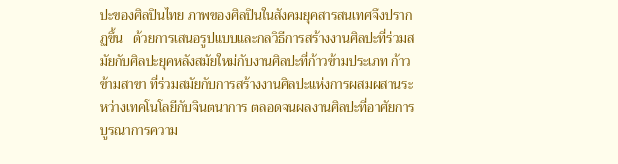ปะของศิลปินไทย ภาพของศิลปินในสังคมยุคสารสนเทศจึงปรากฏขึ้น   ด้วยการเสนอรูปแบบและกลวิธีการสร้างงานศิลปะที่ร่วมสมัยกับศิลปะยุคหลังสมัยใหม่กับงานศิลปะที่ก้าวข้ามประเภท ก้าวข้ามสาขา ที่ร่วมสมัยกับการสร้างงานศิลปะแห่งการผสมผสานระหว่างเทคโนโลยีกับจินตนาการ ตลอดจนผลงานศิลปะที่อาศัยการบูรณาการความ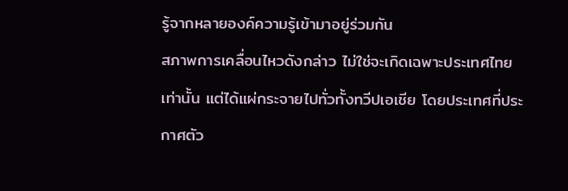รู้จากหลายองค์ความรู้เข้ามาอยู่ร่วมกัน
สภาพการเคลื่อนไหวดังกล่าว ไม่ใช่จะเกิดเฉพาะประเทศไทยเท่านั้น แต่ได้แผ่กระจายไปทั่วทั้งทวีปเอเชีย โดยประเทศที่ประกาศตัว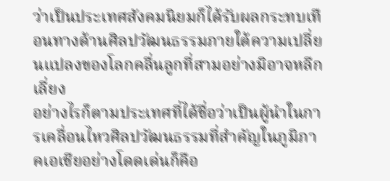ว่าเป็นประเทศสังคมนิยมก็ได้รับผลกระทบเทือนทางด้านศิลปวัฒนธรรมภายใต้ความเปลี่ยนแปลงของโลกคลื่นลูกที่สามอย่างมิอาจหลีกเลี่ยง
อย่างไรก็ตามประเทศที่ได้ชื่อว่าเป็นผู้นำในการเคลื่อนไหวศิลปวัฒนธรรมที่สำคัญในภูมิภาคเอเชียอย่างโดดเด่นก็คือ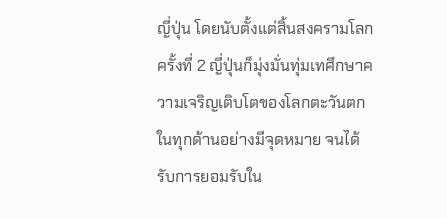ญี่ปุ่น โดยนับตั้งแต่สิ้นสงครามโลกครั้งที่ 2 ญี่ปุ่นก็มุ่งมั่นทุ่มเทศึกษาความเจริญเติบโตของโลกตะวันตกในทุกด้านอย่างมีจุดหมาย จนได้รับการยอมรับใน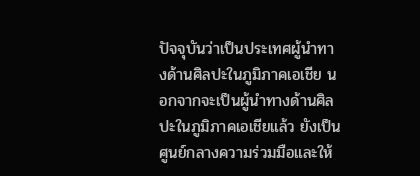ปัจจุบันว่าเป็นประเทศผู้นำทางด้านศิลปะในภูมิภาคเอเชีย นอกจากจะเป็นผู้นำทางด้านศิลปะในภูมิภาคเอเชียแล้ว ยังเป็นศูนย์กลางความร่วมมือและให้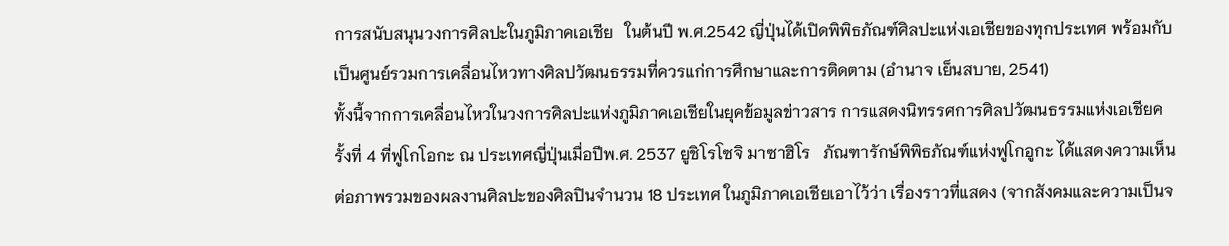การสนับสนุนวงการศิลปะในภูมิภาคเอเชีย   ในต้นปี พ.ศ.2542 ญี่ปุ่นได้เปิดพิพิธภัณฑ์ศิลปะแห่งเอเชียของทุกประเทศ พร้อมกับเป็นศูนย์รวมการเคลื่อนไหวทางศิลปวัฒนธรรมที่ควรแก่การศึกษาและการติดตาม (อำนาจ เย็นสบาย, 2541)
ทั้งนี้จากการเคลื่อนไหวในวงการศิลปะแห่งภูมิภาคเอเชียในยุคข้อมูลข่าวสาร การแสดงนิทรรศการศิลปวัฒนธรรมแห่งเอเชียครั้งที่ 4 ที่ฟูโกโอกะ ณ ประเทศญี่ปุ่นเมื่อปีพ.ศ. 2537 ยูชิโรโซจิ มาซาฮิโร   ภัณฑารักษ์พิพิธภัณฑ์แห่งฟูโกอูกะ ได้แสดงความเห็นต่อภาพรวมของผลงานศิลปะของศิลปินจำนวน 18 ประเทศ ในภูมิภาคเอเชียเอาไว้ว่า เรื่องราวที่แสดง (จากสังคมและความเป็นจ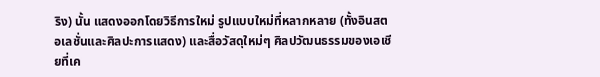ริง) นั้น แสดงออกโดยวิธีการใหม่ รูปแบบใหม่ที่หลากหลาย (ทั้งอินสตอเลชั่นและศิลปะการแสดง) และสื่อวัสดุใหม่ๆ ศิลปวัฒนธรรมของเอเชียที่เค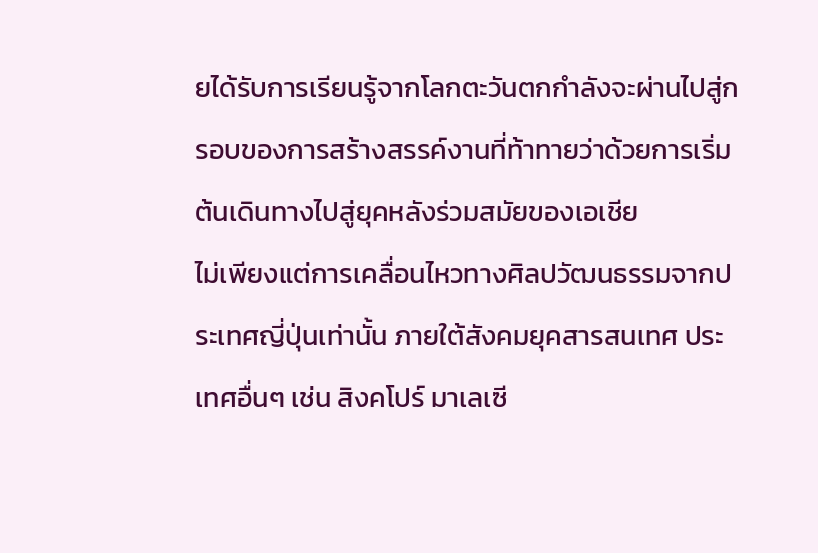ยได้รับการเรียนรู้จากโลกตะวันตกกำลังจะผ่านไปสู่กรอบของการสร้างสรรค์งานที่ท้าทายว่าด้วยการเริ่มต้นเดินทางไปสู่ยุคหลังร่วมสมัยของเอเชีย
ไม่เพียงแต่การเคลื่อนไหวทางศิลปวัฒนธรรมจากประเทศญี่ปุ่นเท่านั้น ภายใต้สังคมยุคสารสนเทศ ประเทศอื่นๆ เช่น สิงคโปร์ มาเลเซี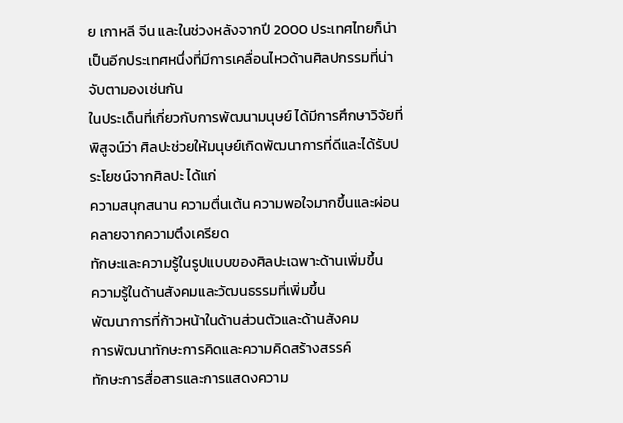ย เกาหลี จีน และในช่วงหลังจากปี 2000 ประเทศไทยก็น่าเป็นอีกประเทศหนึ่งที่มีการเคลื่อนไหวด้านศิลปกรรมที่น่าจับตามองเช่นกัน
ในประเด็นที่เกี่ยวกับการพัฒนามนุษย์ ได้มีการศึกษาวิจัยที่พิสูจน์ว่า ศิลปะช่วยให้มนุษย์เกิดพัฒนาการที่ดีและได้รับประโยชน์จากศิลปะ ได้แก่
ความสนุกสนาน ความตื่นเต้น ความพอใจมากขึ้นและผ่อนคลายจากความตึงเครียด
ทักษะและความรู้ในรูปแบบของศิลปะเฉพาะด้านเพิ่มขึ้น
ความรู้ในด้านสังคมและวัฒนธรรมที่เพิ่มขึ้น
พัฒนาการที่ก้าวหน้าในด้านส่วนตัวและด้านสังคม
การพัฒนาทักษะการคิดและความคิดสร้างสรรค์
ทักษะการสื่อสารและการแสดงความ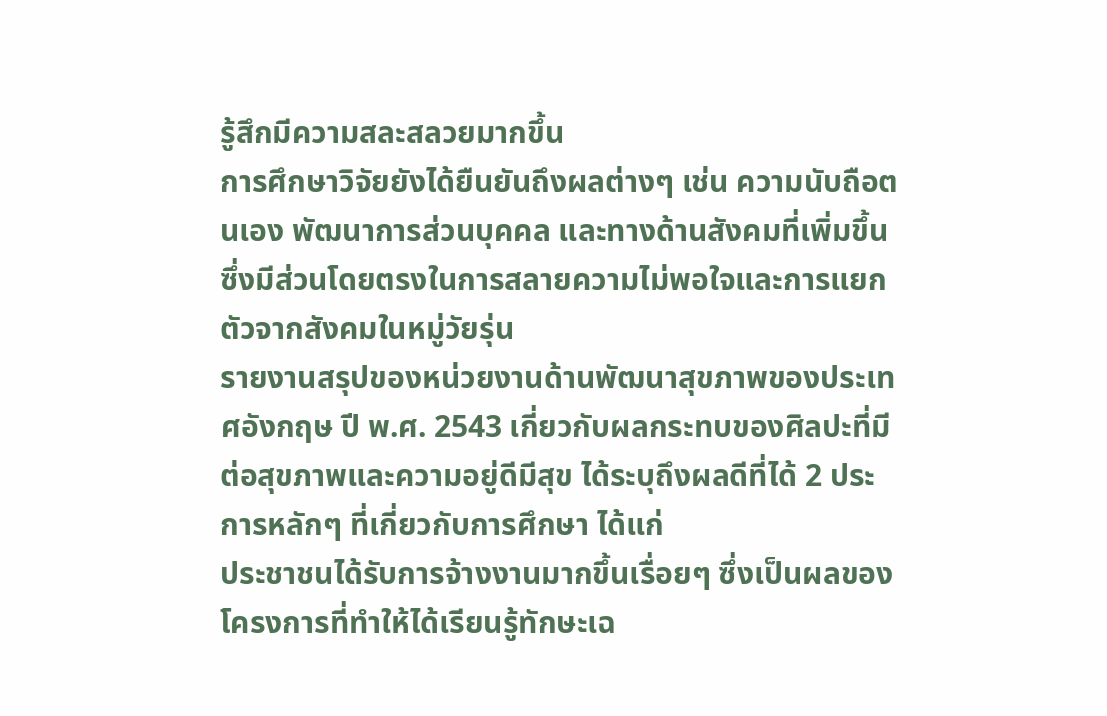รู้สึกมีความสละสลวยมากขึ้น
การศึกษาวิจัยยังได้ยืนยันถึงผลต่างๆ เช่น ความนับถือตนเอง พัฒนาการส่วนบุคคล และทางด้านสังคมที่เพิ่มขึ้น ซึ่งมีส่วนโดยตรงในการสลายความไม่พอใจและการแยกตัวจากสังคมในหมู่วัยรุ่น
รายงานสรุปของหน่วยงานด้านพัฒนาสุขภาพของประเทศอังกฤษ ปี พ.ศ. 2543 เกี่ยวกับผลกระทบของศิลปะที่มีต่อสุขภาพและความอยู่ดีมีสุข ได้ระบุถึงผลดีที่ได้ 2 ประการหลักๆ ที่เกี่ยวกับการศึกษา ได้แก่
ประชาชนได้รับการจ้างงานมากขึ้นเรื่อยๆ ซึ่งเป็นผลของโครงการที่ทำให้ได้เรียนรู้ทักษะเฉ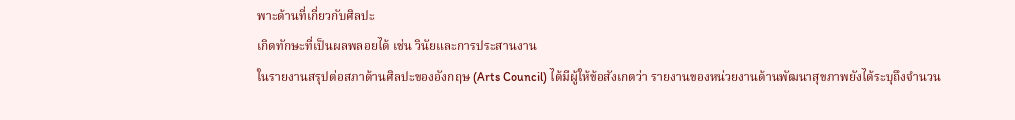พาะด้านที่เกี่ยวกับศิลปะ
เกิดทักษะที่เป็นผลพลอยได้ เช่น วินัยและการประสานงาน
ในรายงานสรุปต่อสภาด้านศิลปะของอังกฤษ (Arts Council) ได้มีผู้ให้ข้อสังเกตว่า รายงานของหน่วยงานด้านพัฒนาสุขภาพยังได้ระบุถึงจำนวน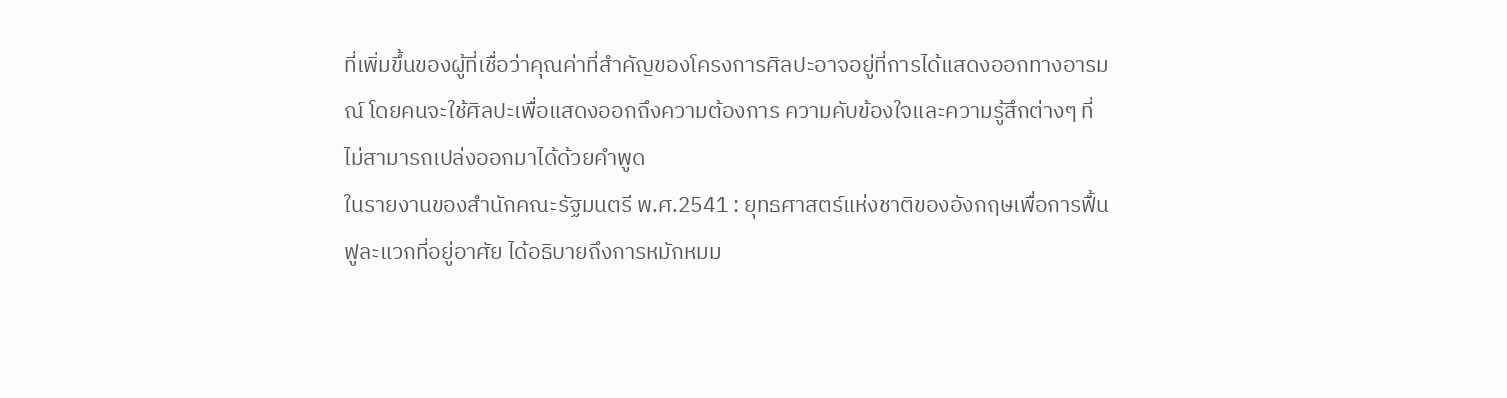ที่เพิ่มขึ้นของผู้ที่เชื่อว่าคุณค่าที่สำคัญของโครงการศิลปะอาจอยู่ที่การได้แสดงออกทางอารมณ์ โดยคนจะใช้ศิลปะเพื่อแสดงออกถึงความต้องการ ความคับข้องใจและความรู้สึกต่างๆ ที่ไม่สามารถเปล่งออกมาได้ด้วยคำพูด
ในรายงานของสำนักคณะรัฐมนตรี พ.ศ.2541 : ยุทธศาสตร์แห่งชาติของอังกฤษเพื่อการฟื้นฟูละแวกที่อยู่อาศัย ได้อธิบายถึงการหมักหมม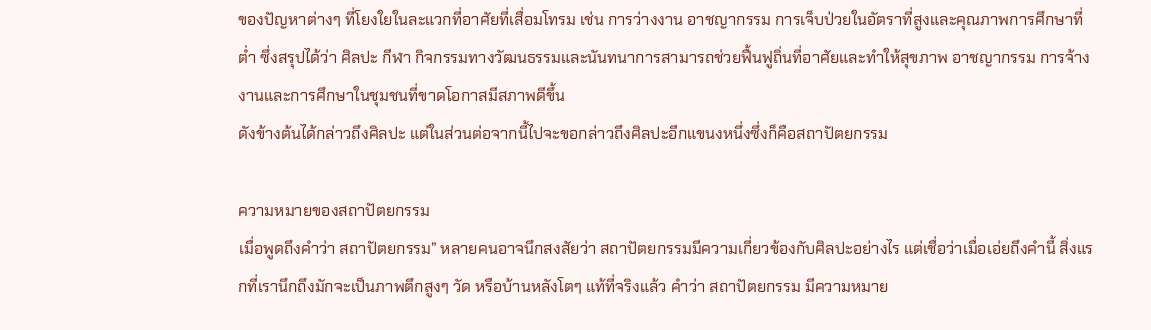ของปัญหาต่างๆ ที่โยงใยในละแวกที่อาศัยที่เสื่อมโทรม เช่น การว่างงาน อาชญากรรม การเจ็บป่วยในอัตราที่สูงและคุณภาพการศึกษาที่ต่ำ ซึ่งสรุปได้ว่า ศิลปะ กีฬา กิจกรรมทางวัฒนธรรมและนันทนาการสามารถช่วยฟื้นฟูถิ่นที่อาศัยและทำให้สุขภาพ อาชญากรรม การจ้างงานและการศึกษาในชุมชนที่ขาดโอกาสมีสภาพดีขึ้น
ดังข้างต้นได้กล่าวถึงศิลปะ แต่ในส่วนต่อจากนี้ไปจะขอกล่าวถึงศิลปะอีกแขนงหนึ่งซึ่งก็คือสถาปัตยกรรม

ความหมายของสถาปัตยกรรม
เมื่อพูดถึงคำว่า สถาปัตยกรรม” หลายคนอาจนึกสงสัยว่า สถาปัตยกรรมมีความเกี่ยวข้องกับศิลปะอย่างไร แต่เชื่อว่าเมื่อเอ่ยถึงคำนี้ สิ่งแรกที่เรานึกถึงมักจะเป็นภาพตึกสูงๆ วัด หรือบ้านหลังโตๆ แท้ที่จริงแล้ว คำว่า สถาปัตยกรรม มีความหมาย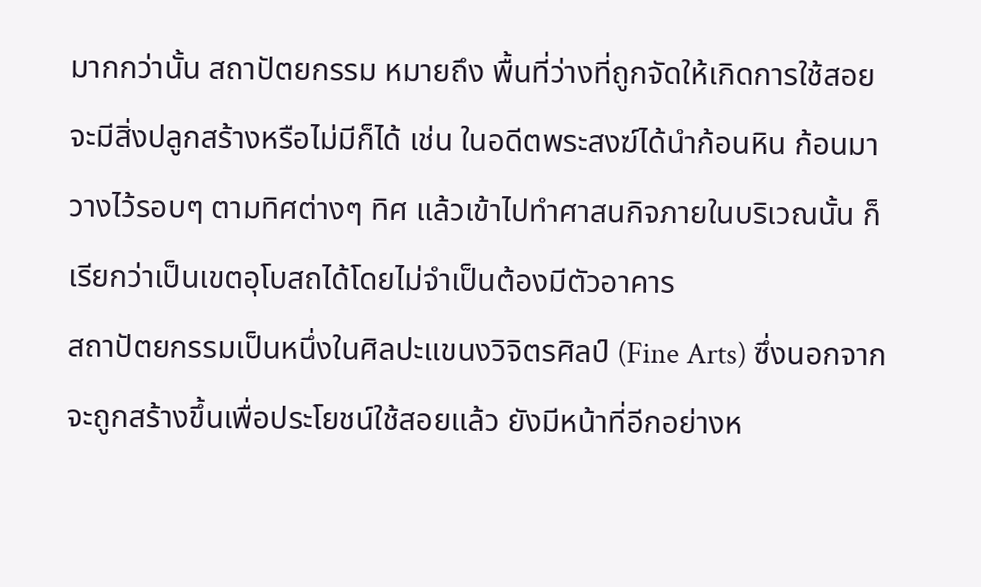มากกว่านั้น สถาปัตยกรรม หมายถึง พื้นที่ว่างที่ถูกจัดให้เกิดการใช้สอย จะมีสิ่งปลูกสร้างหรือไม่มีก็ได้ เช่น ในอดีตพระสงฆ์ได้นำก้อนหิน ก้อนมาวางไว้รอบๆ ตามทิศต่างๆ ทิศ แล้วเข้าไปทำศาสนกิจภายในบริเวณนั้น ก็เรียกว่าเป็นเขตอุโบสถได้โดยไม่จำเป็นต้องมีตัวอาคาร
สถาปัตยกรรมเป็นหนึ่งในศิลปะแขนงวิจิตรศิลป์ (Fine Arts) ซึ่งนอกจากจะถูกสร้างขึ้นเพื่อประโยชน์ใช้สอยแล้ว ยังมีหน้าที่อีกอย่างห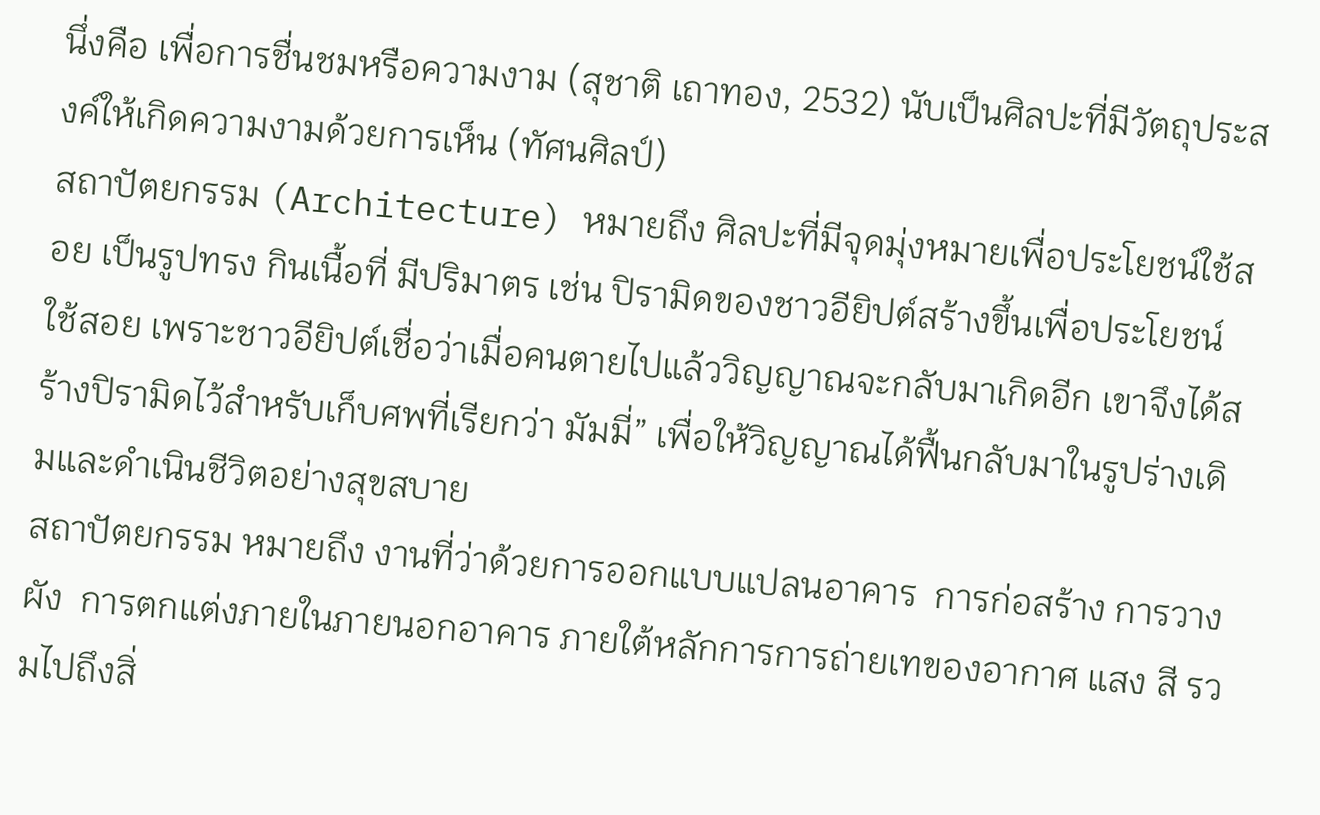นึ่งคือ เพื่อการชื่นชมหรือความงาม (สุชาติ เถาทอง, 2532) นับเป็นศิลปะที่มีวัตถุประสงค์ให้เกิดความงามด้วยการเห็น (ทัศนศิลป์)
สถาปัตยกรรม (Architecture) หมายถึง ศิลปะที่มีจุดมุ่งหมายเพื่อประโยชน์ใช้สอย เป็นรูปทรง กินเนื้อที่ มีปริมาตร เช่น ปิรามิดของชาวอียิปต์สร้างขึ้นเพื่อประโยชน์ใช้สอย เพราะชาวอียิปต์เชื่อว่าเมื่อคนตายไปแล้ววิญญาณจะกลับมาเกิดอีก เขาจึงได้สร้างปิรามิดไว้สำหรับเก็บศพที่เรียกว่า มัมมี่” เพื่อให้วิญญาณได้ฟื้นกลับมาในรูปร่างเดิมและดำเนินชีวิตอย่างสุขสบาย
สถาปัตยกรรม หมายถึง งานที่ว่าด้วยการออกแบบแปลนอาคาร  การก่อสร้าง การวางผัง  การตกแต่งภายในภายนอกอาคาร ภายใต้หลักการการถ่ายเทของอากาศ แสง สี รวมไปถึงสิ่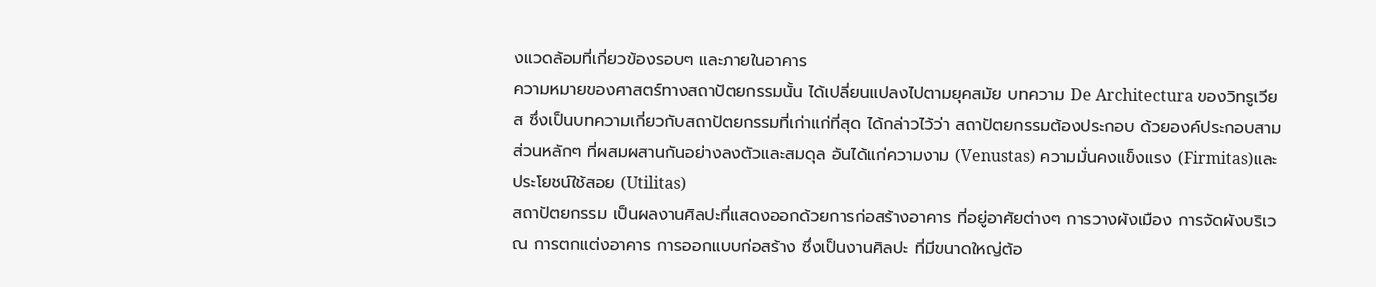งแวดล้อมที่เกี่ยวข้องรอบๆ และภายในอาคาร
ความหมายของศาสตร์ทางสถาปัตยกรรมนั้น ได้เปลี่ยนแปลงไปตามยุคสมัย บทความ De Architectura ของวิทรูเวียส ซึ่งเป็นบทความเกี่ยวกับสถาปัตยกรรมที่เก่าแก่ที่สุด ได้กล่าวไว้ว่า สถาปัตยกรรมต้องประกอบ ด้วยองค์ประกอบสามส่วนหลักๆ ที่ผสมผสานกันอย่างลงตัวและสมดุล อันได้แก่ความงาม (Venustas) ความมั่นคงแข็งแรง (Firmitas)และประโยชน์ใช้สอย (Utilitas)
สถาปัตยกรรม เป็นผลงานศิลปะที่แสดงออกด้วยการก่อสร้างอาคาร ที่อยู่อาศัยต่างๆ การวางผังเมือง การจัดผังบริเวณ การตกแต่งอาคาร การออกแบบก่อสร้าง ซึ่งเป็นงานศิลปะ ที่มีขนาดใหญ่ต้อ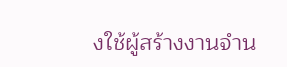งใช้ผู้สร้างงานจำน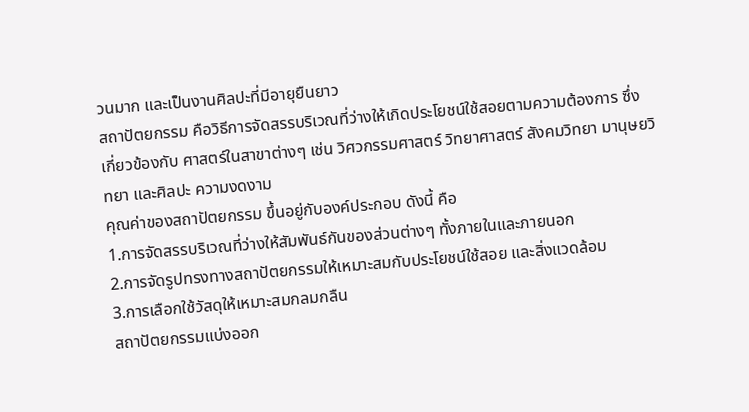วนมาก และเป็นงานศิลปะที่มีอายุยืนยาว
สถาปัตยกรรม คือวิธีการจัดสรรบริเวณที่ว่างให้เกิดประโยชน์ใช้สอยตามความต้องการ ซึ่งเกี่ยวข้องกับ ศาสตร์ในสาขาต่างๆ เช่น วิศวกรรมศาสตร์ วิทยาศาสตร์ สังคมวิทยา มานุษยวิทยา และศิลปะ ความงดงาม
คุณค่าของสถาปัตยกรรม ขึ้นอยู่กับองค์ประกอบ ดังนี้ คือ
1.การจัดสรรบริเวณที่ว่างให้สัมพันธ์กันของส่วนต่างๆ ทั้งภายในและภายนอก
2.การจัดรูปทรงทางสถาปัตยกรรมให้เหมาะสมกับประโยชน์ใช้สอย และสิ่งแวดล้อม
3.การเลือกใช้วัสดุให้เหมาะสมกลมกลืน
สถาปัตยกรรมแบ่งออก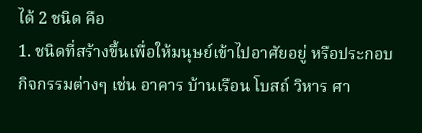ได้ 2 ชนิด คือ
1. ชนิดที่สร้างขึ้นเพื่อให้มนุษย์เข้าไปอาศัยอยู่ หรือประกอบกิจกรรมต่างๆ เช่น อาคาร บ้านเรือน โบสถ์ วิหาร ศา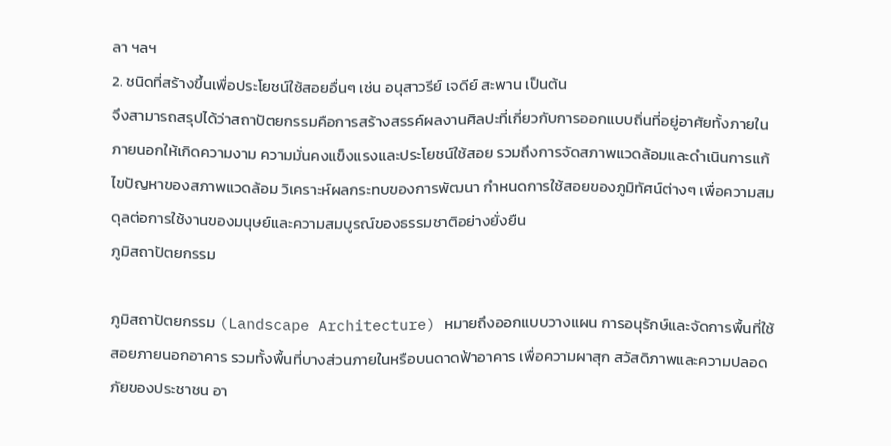ลา ฯลฯ
2. ชนิดที่สร้างขึ้นเพื่อประโยชน์ใช้สอยอื่นๆ เช่น อนุสาวรีย์ เจดีย์ สะพาน เป็นต้น
จึงสามารถสรุปได้ว่าสถาปัตยกรรมคือการสร้างสรรค์ผลงานศิลปะที่เกี่ยวกับการออกแบบถิ่นที่อยู่อาศัยทั้งภายใน ภายนอกให้เกิดความงาม ความมั่นคงแข็งแรงและประโยชน์ใช้สอย รวมถึงการจัดสภาพแวดล้อมและดำเนินการแก้ไขปัญหาของสภาพแวดล้อม วิเคราะห์ผลกระทบของการพัฒนา กำหนดการใช้สอยของภูมิทัศน์ต่างๆ เพื่อความสมดุลต่อการใช้งานของมนุษย์และความสมบูรณ์ของธรรมชาติอย่างยั่งยืน
ภูมิสถาปัตยกรรม

ภูมิสถาปัตยกรรม (Landscape Architecture) หมายถึงออกแบบวางแผน การอนุรักษ์และจัดการพื้นที่ใช้สอยภายนอกอาคาร รวมทั้งพื้นที่บางส่วนภายในหรือบนดาดฟ้าอาคาร เพื่อความผาสุก สวัสดิภาพและความปลอดภัยของประชาชน อา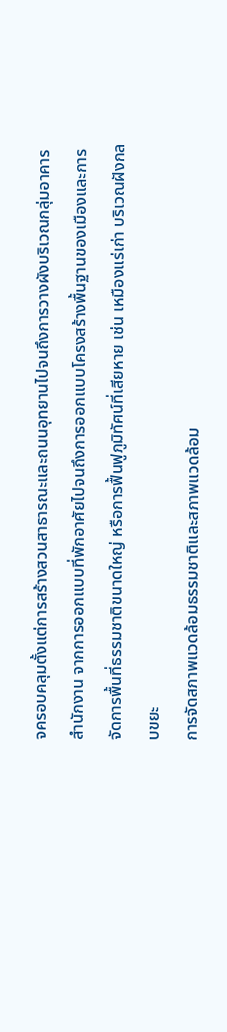จครอบคลุมตั้งแต่การสร้างสวนสาธารณะและถนนอุทยานไปจนถึงการวางผังบริเวณกลุ่มอาคารสำนักงาน จากการออกแบบที่พักอาศัยไปจนถึงการออกแบบโครงสร้างพื้นฐานของเมืองและการจัดการพื้นที่ธรรมชาติขนาดใหญ่ หรือการฟื้นฟูภูมิทัศน์ที่เสียหาย เช่น เหมืองแร่เก่า บริเวณฝังกลบขยะ
การจัดสภาพแวดล้อมธรรมชาติและสภาพแวดล้อม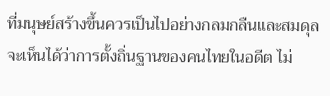ที่มนุษย์สร้างขึ้นควรเป็นไปอย่างกลมกลืนและสมดุล จะเห็นได้ว่าการตั้งถิ่นฐานของคนไทยในอดีต ไม่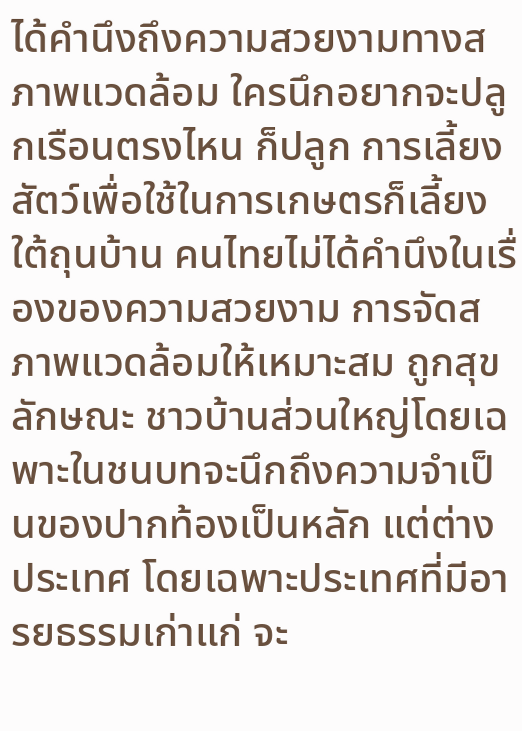ได้คำนึงถึงความสวยงามทางสภาพแวดล้อม ใครนึกอยากจะปลูกเรือนตรงไหน ก็ปลูก การเลี้ยงสัตว์เพื่อใช้ในการเกษตรก็เลี้ยงใต้ถุนบ้าน คนไทยไม่ได้คำนึงในเรื่องของความสวยงาม การจัดสภาพแวดล้อมให้เหมาะสม ถูกสุขลักษณะ ชาวบ้านส่วนใหญ่โดยเฉพาะในชนบทจะนึกถึงความจำเป็นของปากท้องเป็นหลัก แต่ต่างประเทศ โดยเฉพาะประเทศที่มีอารยธรรมเก่าแก่ จะ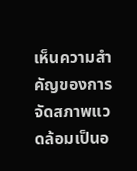เห็นความสำคัญของการจัดสภาพแวดล้อมเป็นอ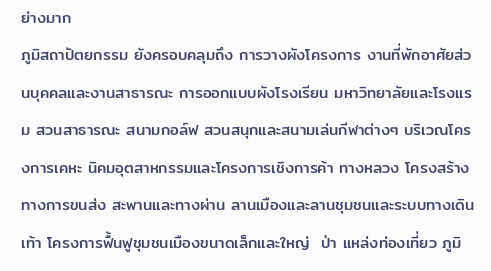ย่างมาก
ภูมิสถาปัตยกรรม ยังครอบคลุมถึง การวางผังโครงการ งานที่พักอาศัยส่วนบุคคลและงานสาธารณะ การออกแบบผังโรงเรียน มหาวิทยาลัยและโรงแรม สวนสาธารณะ สนามกอล์ฟ สวนสนุกและสนามเล่นกีฬาต่างๆ บริเวณโครงการเคหะ นิคมอุตสาหกรรมและโครงการเชิงการค้า ทางหลวง โครงสร้างทางการขนส่ง สะพานและทางผ่าน ลานเมืองและลานชุมชนและระบบทางเดินเท้า โครงการฟื้นฟูชุมชนเมืองขนาดเล็กและใหญ่  ป่า แหล่งท่องเที่ยว ภูมิ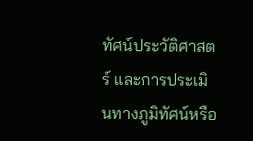ทัศน์ประวัติศาสตร์ และการประเมินทางภูมิทัศน์หรือ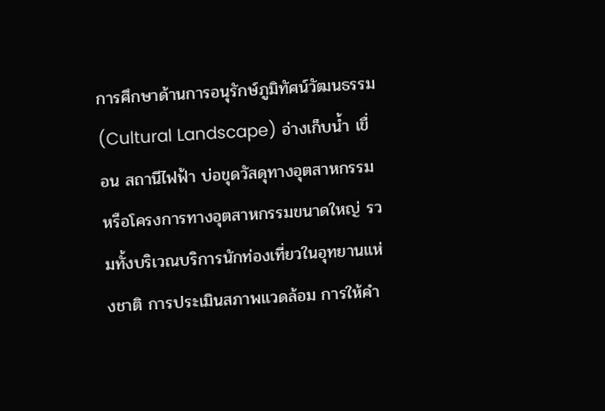การศึกษาด้านการอนุรักษ์ภูมิทัศน์วัฒนธรรม (Cultural Landscape) อ่างเก็บน้ำ เขื่อน สถานีไฟฟ้า บ่อขุดวัสดุทางอุตสาหกรรมหรือโครงการทางอุตสาหกรรมขนาดใหญ่ รวมทั้งบริเวณบริการนักท่องเที่ยวในอุทยานแห่งชาติ การประเมินสภาพแวดล้อม การให้คำ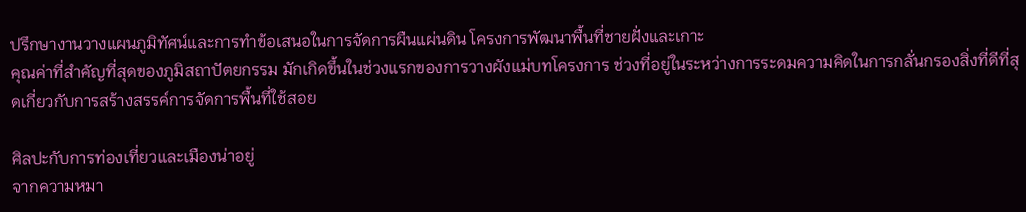ปรึกษางานวางแผนภูมิทัศน์และการทำข้อเสนอในการจัดการผืนแผ่นดิน โครงการพัฒนาพื้นที่ชายฝั่งและเกาะ
คุณค่าที่สำคัญที่สุดของภูมิสถาปัตยกรรม มักเกิดขึ้นในช่วงแรกของการวางผังแม่บทโครงการ ช่วงที่อยู่ในระหว่างการระดมความคิดในการกลั่นกรองสิ่งที่ดีที่สุดเกี่ยวกับการสร้างสรรค์การจัดการพื้นที่ใช้สอย

ศิลปะกับการท่องเที่ยวและเมืองน่าอยู่
จากความหมา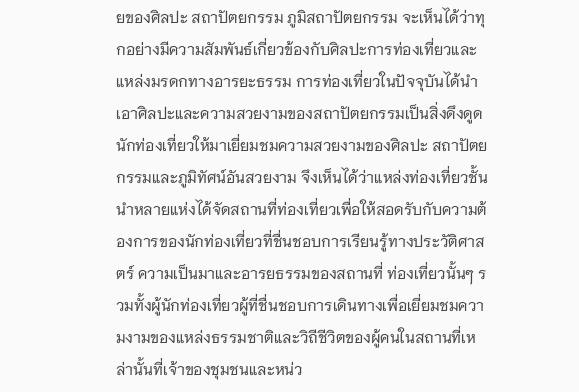ยของศิลปะ สถาปัตยกรรม ภูมิสถาปัตยกรรม จะเห็นได้ว่าทุกอย่างมีความสัมพันธ์เกี่ยวข้องกับศิลปะการท่องเที่ยวและแหล่งมรดกทางอารยะธรรม การท่องเที่ยวในปัจจุบันได้นำเอาศิลปะและความสวยงามของสถาปัตยกรรมเป็นสิ่งดึงดูดนักท่องเที่ยวให้มาเยี่ยมชมความสวยงามของศิลปะ สถาปัตยกรรมและภูมิทัศน์อันสวยงาม จึงเห็นได้ว่าแหล่งท่องเที่ยวชั้นนำหลายแห่งได้จัดสถานที่ท่องเที่ยวเพื่อให้สอดรับกับความต้องการของนักท่องเที่ยวที่ชื่นชอบการเรียนรู้ทางประวัติศาสตร์ ความเป็นมาและอารยธรรมของสถานที่ ท่องเที่ยวนั้นๆ รวมทั้งผู้นักท่องเที่ยวผู้ที่ชื่นชอบการเดินทางเพื่อเยี่ยมชมความงามของแหล่งธรรมชาติและวิถีชีวิตของผู้คนในสถานที่เหล่านั้นที่เจ้าของชุมชนและหน่ว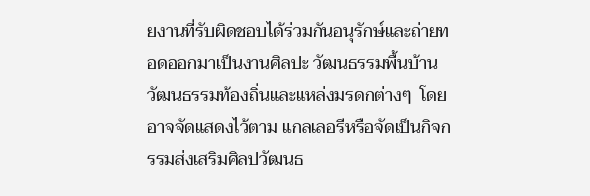ยงานที่รับผิดชอบได้ร่วมกันอนุรักษ์และถ่ายทอดออกมาเป็นงานศิลปะ วัฒนธรรมพื้นบ้าน วัฒนธรรมท้องถิ่นและแหล่งมรดกต่างๆ  โดยอาจจัดแสดงไว้ตาม แกลเลอรีหรือจัดเป็นกิจกรรมส่งเสริมศิลปวัฒนธ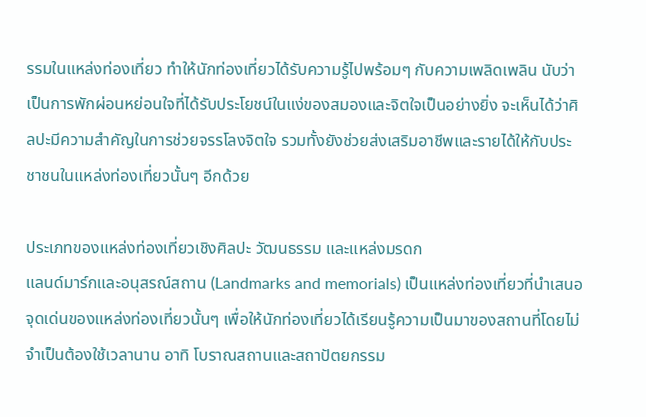รรมในแหล่งท่องเที่ยว ทำให้นักท่องเที่ยวได้รับความรู้ไปพร้อมๆ กับความเพลิดเพลิน นับว่าเป็นการพักผ่อนหย่อนใจที่ได้รับประโยชน์ในแง่ของสมองและจิตใจเป็นอย่างยิ่ง จะเห็นได้ว่าศิลปะมีความสำคัญในการช่วยจรรโลงจิตใจ รวมทั้งยังช่วยส่งเสริมอาชีพและรายได้ให้กับประชาชนในแหล่งท่องเที่ยวนั้นๆ อีกด้วย

ประเภทของแหล่งท่องเที่ยวเชิงศิลปะ วัฒนธรรม และแหล่งมรดก
แลนด์มาร์กและอนุสรณ์สถาน (Landmarks and memorials) เป็นแหล่งท่องเที่ยวที่นำเสนอจุดเด่นของแหล่งท่องเที่ยวนั้นๆ เพื่อให้นักท่องเที่ยวได้เรียนรู้ความเป็นมาของสถานที่โดยไม่จำเป็นต้องใช้เวลานาน อาทิ โบราณสถานและสถาปัตยกรรม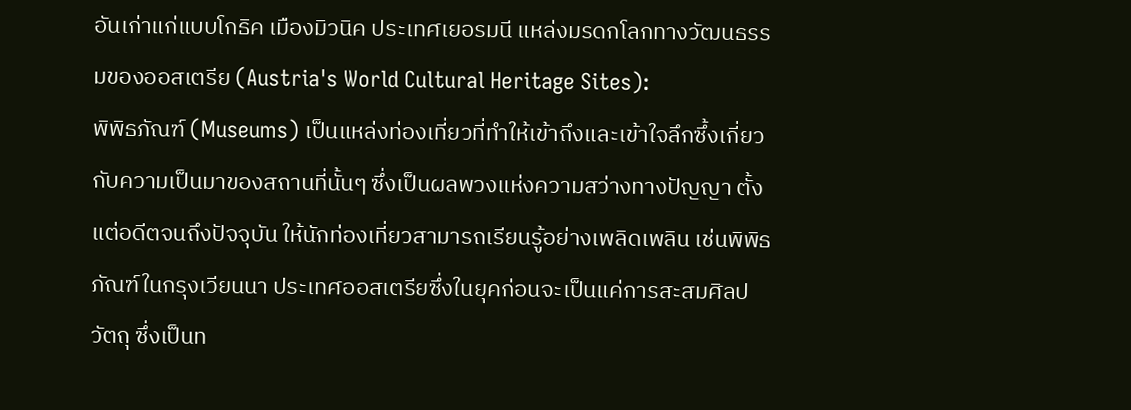อันเก่าแก่แบบโกธิค เมืองมิวนิค ประเทศเยอรมนี แหล่งมรดกโลกทางวัฒนธรรมของออสเตรีย (Austria's World Cultural Heritage Sites):
พิพิธภัณฑ์ (Museums) เป็นแหล่งท่องเที่ยวที่ทำให้เข้าถึงและเข้าใจลึกซึ้งเกี่ยวกับความเป็นมาของสถานที่นั้นๆ ซึ่งเป็นผลพวงแห่งความสว่างทางปัญญา ตั้งแต่อดีตจนถึงปัจจุบัน ให้นักท่องเที่ยวสามารถเรียนรู้อย่างเพลิดเพลิน เช่นพิพิธภัณฑ์ในกรุงเวียนนา ประเทศออสเตรียซึ่งในยุคก่อนจะเป็นแค่การสะสมศิลปวัตถุ ซึ่งเป็นท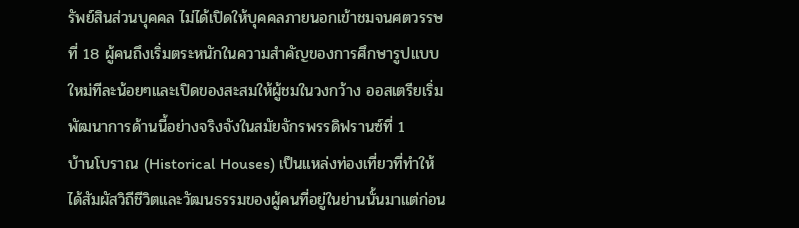รัพย์สินส่วนบุคคล ไม่ได้เปิดให้บุคคลภายนอกเข้าชมจนศตวรรษที่ 18 ผู้คนถึงเริ่มตระหนักในความสำคัญของการศึกษารูปแบบใหม่ทีละน้อยๆและเปิดของสะสมให้ผู้ชมในวงกว้าง ออสเตรียเริ่มพัฒนาการด้านนี้อย่างจริงจังในสมัยจักรพรรดิฟรานซ์ที่ 1
บ้านโบราณ (Historical Houses) เป็นแหล่งท่องเที่ยวที่ทำให้ได้สัมผัสวิถีชีวิตและวัฒนธรรมของผู้คนที่อยู่ในย่านนั้นมาแต่ก่อน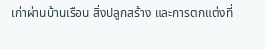เก่าผ่านบ้านเรือน สิ่งปลูกสร้าง และการตกแต่งที่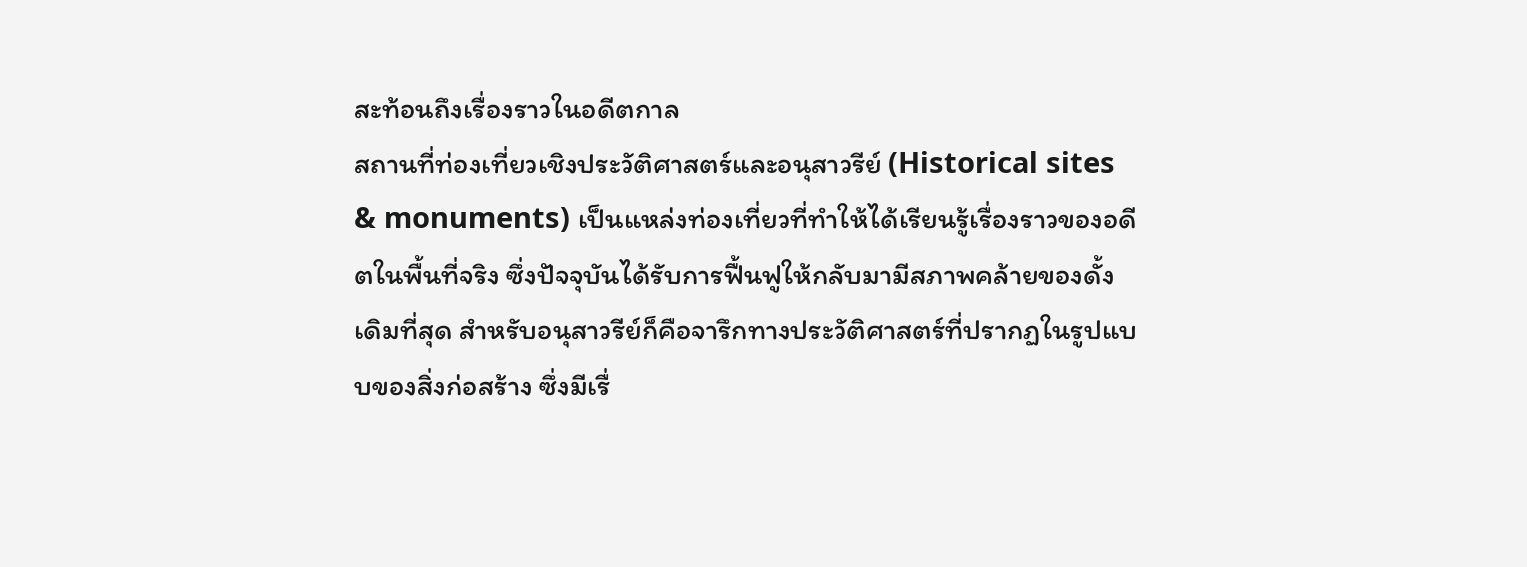สะท้อนถึงเรื่องราวในอดีตกาล
สถานที่ท่องเที่ยวเชิงประวัติศาสตร์และอนุสาวรีย์ (Historical sites & monuments) เป็นแหล่งท่องเที่ยวที่ทำให้ได้เรียนรู้เรื่องราวของอดีตในพื้นที่จริง ซึ่งปัจจุบันได้รับการฟื้นฟูให้กลับมามีสภาพคล้ายของดั้งเดิมที่สุด สำหรับอนุสาวรีย์ก็คือจารึกทางประวัติศาสตร์ที่ปรากฏในรูปแบบของสิ่งก่อสร้าง ซึ่งมีเรื่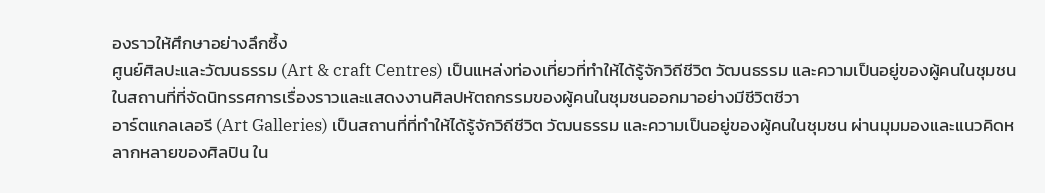องราวให้ศึกษาอย่างลึกซึ้ง
ศูนย์ศิลปะและวัฒนธรรม (Art & craft Centres) เป็นแหล่งท่องเที่ยวที่ทำให้ได้รู้จักวิถีชีวิต วัฒนธรรม และความเป็นอยู่ของผู้คนในชุมชน ในสถานที่ที่จัดนิทรรศการเรื่องราวและแสดงงานศิลปหัตถกรรมของผู้คนในชุมชนออกมาอย่างมีชีวิตชีวา
อาร์ตแกลเลอรี (Art Galleries) เป็นสถานที่ที่ทำให้ได้รู้จักวิถีชีวิต วัฒนธรรม และความเป็นอยู่ของผู้คนในชุมชน ผ่านมุมมองและแนวคิดหลากหลายของศิลปิน ใน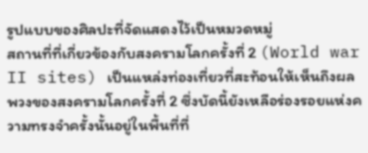รูปแบบของศิลปะที่จัดแสดงไว้เป็นหมวดหมู่
สถานที่ที่เกี่ยวข้องกับสงครามโลกครั้งที่ 2 (World war II sites) เป็นแหล่งท่องเที่ยวที่สะท้อนให้เห็นถึงผลพวงของสงครามโลกครั้งที่ 2 ซึ่งบัดนี้ยังเหลือร่องรอยแห่งความทรงจำครั้งนั้นอยู่ในพื้นที่ที่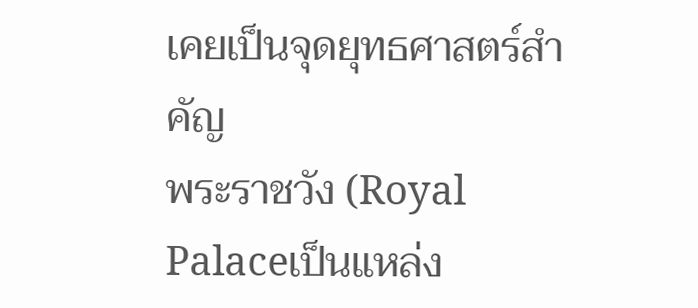เคยเป็นจุดยุทธศาสตร์สำคัญ
พระราชวัง (Royal Palaceเป็นแหล่ง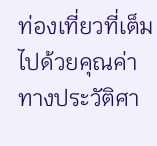ท่องเที่ยวที่เต็มไปด้วยคุณค่าทางประวัติศา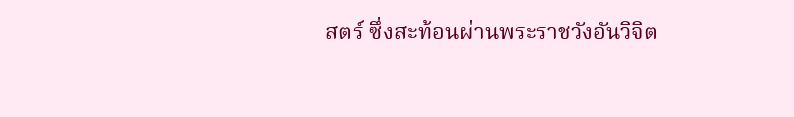สตร์ ซึ่งสะท้อนผ่านพระราชวังอันวิจิต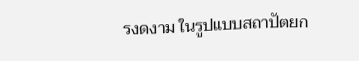รงดงาม ในรูปแบบสถาปัตยก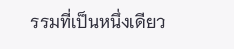รรมที่เป็นหนึ่งเดียว